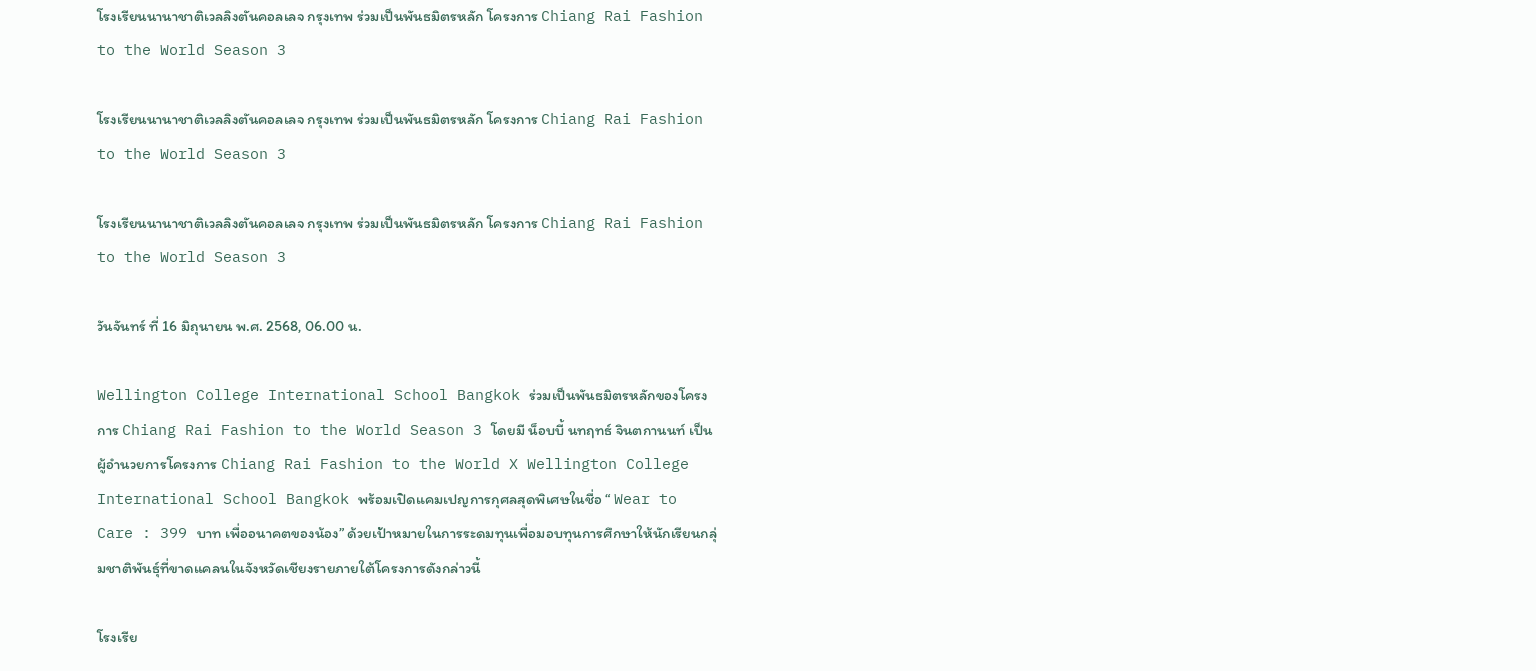โรงเรียนนานาชาติเวลลิงตันคอลเลจ กรุงเทพ ร่วมเป็นพันธมิตรหลัก โครงการ Chiang Rai Fashion to the World Season 3

โรงเรียนนานาชาติเวลลิงตันคอลเลจ กรุงเทพ ร่วมเป็นพันธมิตรหลัก โครงการ Chiang Rai Fashion to the World Season 3

โรงเรียนนานาชาติเวลลิงตันคอลเลจ กรุงเทพ ร่วมเป็นพันธมิตรหลัก โครงการ Chiang Rai Fashion to the World Season 3

วันจันทร์ ที่ 16 มิถุนายน พ.ศ. 2568, 06.00 น.

Wellington College International School Bangkok ร่วมเป็นพันธมิตรหลักของโครงการ Chiang Rai Fashion to the World Season 3 โดยมี น็อบบี้ นทฤทธ์ จินตกานนท์ เป็นผู้อำนวยการโครงการ Chiang Rai Fashion to the World X Wellington College International School Bangkok พร้อมเปิดแคมเปญการกุศลสุดพิเศษในชื่อ “ Wear to Care : 399 บาท เพื่ออนาคตของน้อง” ด้วยเป้าหมายในการระดมทุนเพื่อมอบทุนการศึกษาให้นักเรียนกลุ่มชาติพันธุ์ที่ขาดแคลนในจังหวัดเชียงรายภายใต้โครงการดังกล่าวนี้

โรงเรีย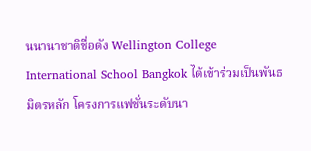นนานาชาติชื่อดัง Wellington College International School Bangkok ได้เข้าร่วมเป็นพันธมิตรหลัก โครงการแฟชั่นระดับนา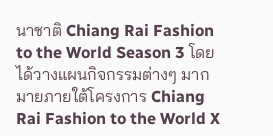นาชาติ Chiang Rai Fashion to the World Season 3 โดยได้วางแผนกิจกรรมต่างๆ มากมายภายใต้โครงการ Chiang Rai Fashion to the World X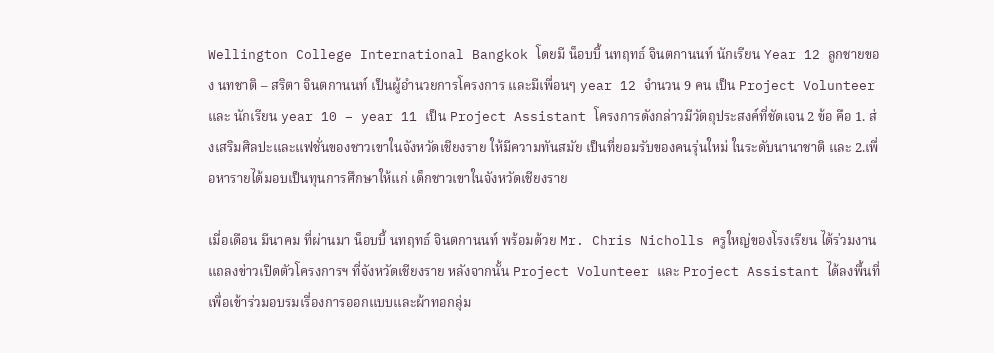Wellington College International Bangkok โดยมี น็อบบี้ นทฤทธ์ จินตกานนท์ นักเรียน Year 12 ลูกชายของ นทชาติ – สริตา จินตกานนท์ เป็นผู้อำนวยการโครงการ และมีเพื่อนๆ year 12 จำนวน 9 คน เป็น Project Volunteer และ นักเรียน year 10 – year 11 เป็น Project Assistant โครงการดังกล่าวมีวัตถุประสงค์ที่ชัดเจน 2 ข้อ คือ 1. ส่งเสริมศิลปะและแฟชั่นของชาวเขาในจังหวัดเชียงราย ให้มีความทันสมัย เป็นที่ยอมรับของคนรุ่นใหม่ ในระดับนานาชาติ และ 2.เพื่อหารายได้มอบเป็นทุนการศึกษาให้แก่ เด็กชาวเขาในจังหวัดเชียงราย

เมื่อเดือน มีนาคม ที่ผ่านมา น็อบบี้ นทฤทธ์ จินตกานนท์ พร้อมด้วย Mr. Chris Nicholls ครูใหญ่ของโรงเรียน ได้ร่วมงานแถลงข่าวเปิดตัวโครงการฯ ที่จังหวัดเชียงราย หลังจากนั้น Project Volunteer และ Project Assistant ได้ลงพื้นที่เพื่อเข้าร่วมอบรมเรื่องการออกแบบและผ้าทอกลุ่ม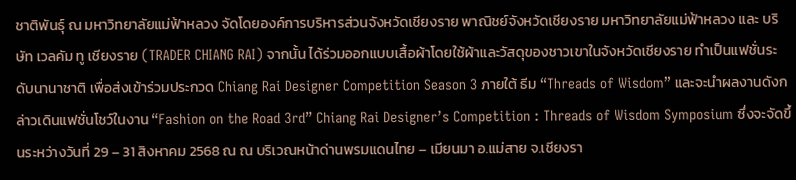ชาติพันธุ์ ณ มหาวิทยาลัยแม่ฟ้าหลวง จัดโดยองค์การบริหารส่วนจังหวัดเชียงราย พาณิชย์จังหวัดเชียงราย มหาวิทยาลัยแม่ฟ้าหลวง และ บริษัท เวลคัม ทู เชียงราย (TRADER CHIANG RAI) จากนั้น ได้ร่วมออกแบบเสื้อผ้าโดยใช้ผ้าและวัสดุของชาวเขาในจังหวัดเชียงราย ทำเป็นแฟชั่นระดับนานาชาติ เพื่อส่งเข้าร่วมประกวด Chiang Rai Designer Competition Season 3 ภายใต้ ธีม “Threads of Wisdom” และจะนำผลงานดังกล่าวเดินแฟชั่นโชว์ในงาน “Fashion on the Road 3rd” Chiang Rai Designer’s Competition : Threads of Wisdom Symposium ซึ่งจะจัดขึ้นระหว่างวันที่ 29 – 31 สิงหาคม 2568 ณ ณ บริเวณหน้าด่านพรมแดนไทย – เมียนมา อ.แม่สาย จ.เชียงรา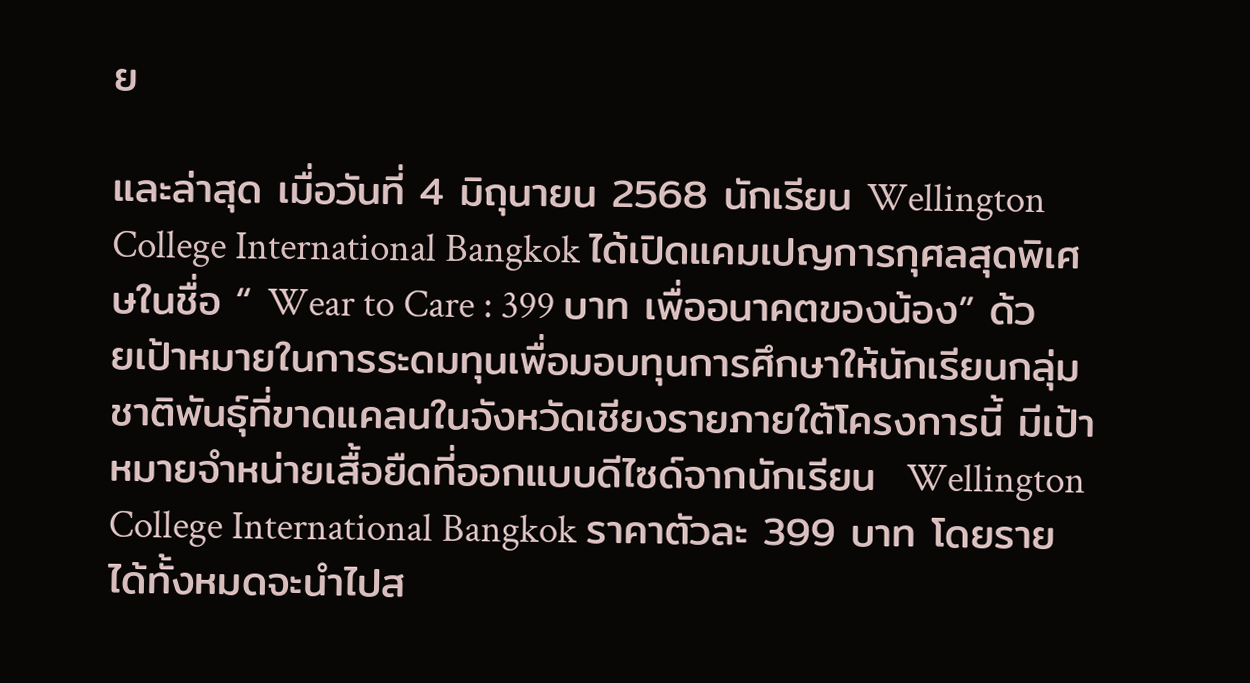ย

และล่าสุด เมื่อวันที่ 4 มิถุนายน 2568 นักเรียน Wellington College International Bangkok ได้เปิดแคมเปญการกุศลสุดพิเศษในชื่อ “ Wear to Care : 399 บาท เพื่ออนาคตของน้อง” ด้วยเป้าหมายในการระดมทุนเพื่อมอบทุนการศึกษาให้นักเรียนกลุ่มชาติพันธุ์ที่ขาดแคลนในจังหวัดเชียงรายภายใต้โครงการนี้ มีเป้าหมายจำหน่ายเสื้อยืดที่ออกแบบดีไซด์จากนักเรียน  Wellington College International Bangkok ราคาตัวละ 399 บาท โดยรายได้ทั้งหมดจะนำไปส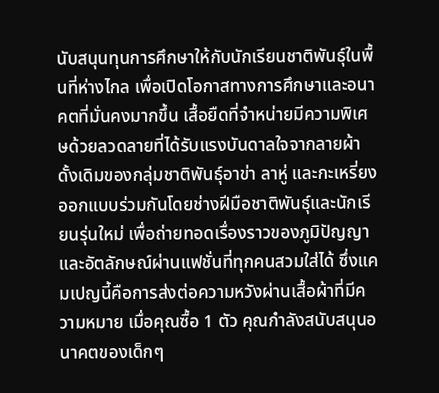นับสนุนทุนการศึกษาให้กับนักเรียนชาติพันธุ์ในพื้นที่ห่างไกล เพื่อเปิดโอกาสทางการศึกษาและอนาคตที่มั่นคงมากขึ้น เสื้อยืดที่จำหน่ายมีความพิเศษด้วยลวดลายที่ได้รับแรงบันดาลใจจากลายผ้าดั้งเดิมของกลุ่มชาติพันธุ์อาข่า ลาหู่ และกะเหรี่ยง ออกแบบร่วมกันโดยช่างฝีมือชาติพันธุ์และนักเรียนรุ่นใหม่ เพื่อถ่ายทอดเรื่องราวของภูมิปัญญาและอัตลักษณ์ผ่านแฟชั่นที่ทุกคนสวมใส่ได้ ซึ่งแคมเปญนี้คือการส่งต่อความหวังผ่านเสื้อผ้าที่มีความหมาย เมื่อคุณซื้อ 1 ตัว คุณกำลังสนับสนุนอนาคตของเด็กๆ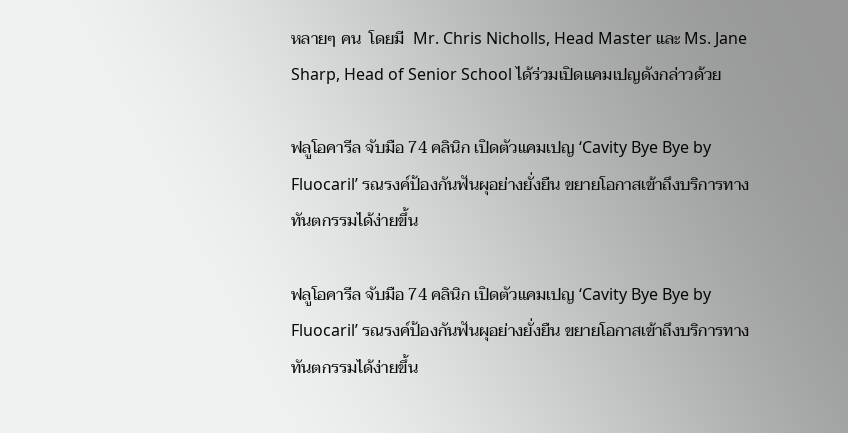หลายๆ คน  โดยมี  Mr. Chris Nicholls, Head Master และ Ms. Jane Sharp, Head of Senior School ได้ร่วมเปิดแคมเปญดังกล่าวด้วย

ฟลูโอคารีล จับมือ 74 คลินิก เปิดตัวแคมเปญ ‘Cavity Bye Bye by Fluocaril’ รณรงค์ป้องกันฟันผุอย่างยั่งยืน ขยายโอกาสเข้าถึงบริการทางทันตกรรมได้ง่ายขึ้น

ฟลูโอคารีล จับมือ 74 คลินิก เปิดตัวแคมเปญ ‘Cavity Bye Bye by Fluocaril’ รณรงค์ป้องกันฟันผุอย่างยั่งยืน ขยายโอกาสเข้าถึงบริการทางทันตกรรมได้ง่ายขึ้น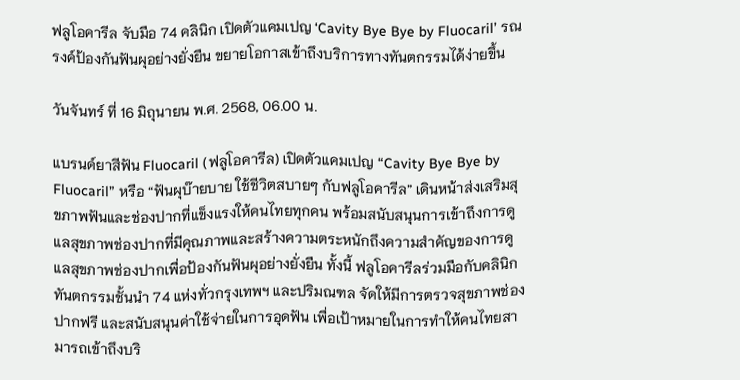ฟลูโอคารีล จับมือ 74 คลินิก เปิดตัวแคมเปญ ‘Cavity Bye Bye by Fluocaril’ รณรงค์ป้องกันฟันผุอย่างยั่งยืน ขยายโอกาสเข้าถึงบริการทางทันตกรรมได้ง่ายขึ้น

วันจันทร์ ที่ 16 มิถุนายน พ.ศ. 2568, 06.00 น.

แบรนด์ยาสีฟัน Fluocaril (ฟลูโอคารีล) เปิดตัวแคมเปญ “Cavity Bye Bye by Fluocaril” หรือ “ฟันผุบ๊ายบาย ใช้ชีวิตสบายๆ กับฟลูโอคารีล” เดินหน้าส่งเสริมสุขภาพฟันและช่องปากที่แข็งแรงให้คนไทยทุกคน พร้อมสนับสนุนการเข้าถึงการดูแลสุขภาพช่องปากที่มีคุณภาพและสร้างความตระหนักถึงความสำคัญของการดูแลสุขภาพช่องปากเพื่อป้องกันฟันผุอย่างยั่งยืน ทั้งนี้ ฟลูโอคารีลร่วมมือกับคลินิกทันตกรรมชั้นนำ 74 แห่งทั่วกรุงเทพฯ และปริมณฑล จัดให้มีการตรวจสุขภาพช่องปากฟรี และสนับสนุนค่าใช้จ่ายในการอุดฟัน เพื่อเป้าหมายในการทำให้คนไทยสามารถเข้าถึงบริ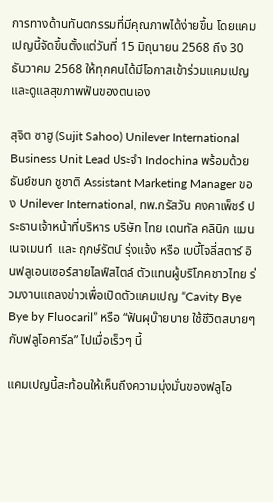การทางด้านทันตกรรมที่มีคุณภาพได้ง่ายขึ้น โดยแคมเปญนี้จัดขึ้นตั้งแต่วันที่ 15 มิถุนายน 2568 ถึง 30 ธันวาคม 2568 ให้ทุกคนได้มีโอกาสเข้าร่วมแคมเปญและดูแลสุขภาพฟันของตนเอง

สุจิต ซาฮู (Sujit Sahoo) Unilever International Business Unit Lead ประจำ Indochina พร้อมด้วย ธันย์ชนก ชูชาติ Assistant Marketing Manager ของ Unilever International, ทพ.กรัสวัน คงคาเพ็ชร์ ประธานเจ้าหน้าที่บริหาร บริษัท ไทย เดนทัล คลินิก แมนเนจเมนท์  และ ฤกษ์รัตน์ รุ่งแจ้ง หรือ เบบี้โจลี่สตาร์ อินฟลูเอนเซอร์สายไลฟ์สไตล์ ตัวแทนผู้บริโภคชาวไทย ร่วมงานแถลงข่าวเพื่อเปิดตัวแคมเปญ “Cavity Bye Bye by Fluocaril” หรือ “ฟันผุบ๊ายบาย ใช้ชีวิตสบายๆ กับฟลูโอคารีล” ไปเมื่อเร็วๆ นี้

แคมเปญนี้สะท้อนให้เห็นถึงความมุ่งมั่นของฟลูโอ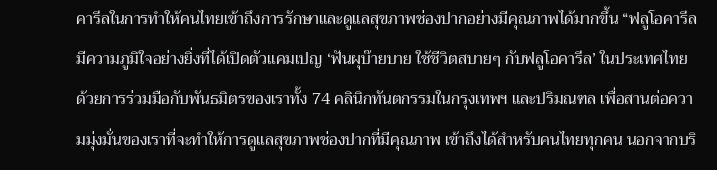คารีลในการทำให้คนไทยเข้าถึงการรักษาและดูแลสุขภาพช่องปากอย่างมีคุณภาพได้มากขึ้น “ฟลูโอคารีล มีความภูมิใจอย่างยิ่งที่ได้เปิดตัวแคมเปญ ‘ฟันผุบ๊ายบาย ใช้ชีวิตสบายๆ กับฟลูโอคารีล’ ในประเทศไทย ด้วยการร่วมมือกับพันธมิตรของเราทั้ง 74 คลินิกทันตกรรมในกรุงเทพฯ และปริมณฑล เพื่อสานต่อความมุ่งมั่นของเราที่จะทำให้การดูแลสุขภาพช่องปากที่มีคุณภาพ เข้าถึงได้สำหรับคนไทยทุกคน นอกจากบริ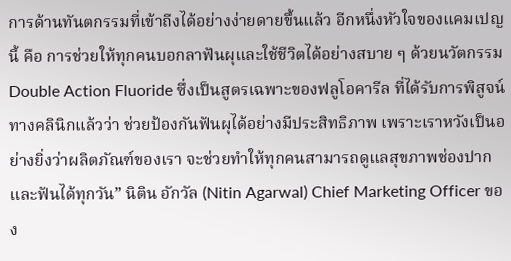การด้านทันตกรรมที่เข้าถีงได้อย่างง่ายดายขึ้นแล้ว อีกหนึ่งหัวใจของแคมเปญนี้ คือ การช่วยให้ทุกคนบอกลาฟันผุและใช้ชีวิตได้อย่างสบาย ๆ ด้วยนวัตกรรม Double Action Fluoride ซึ่งเป็นสูตรเฉพาะของฟลูโอคารีล ที่ได้รับการพิสูจน์ทางคลินิกแล้วว่า ช่วยป้องกันฟันผุได้อย่างมีประสิทธิภาพ เพราะเราหวังเป็นอย่างยิ่งว่าผลิตภัณฑ์ของเรา จะช่วยทำให้ทุกคนสามารถดูแลสุขภาพช่องปากและฟันได้ทุกวัน” นิติน อักวัล (Nitin Agarwal) Chief Marketing Officer ของ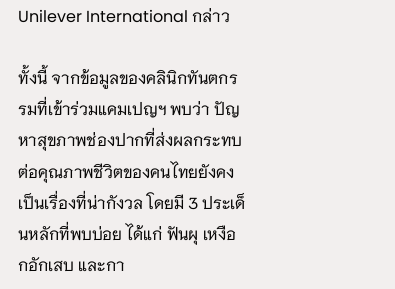Unilever International กล่าว

ทั้งนี้ จากข้อมูลของคลินิกทันตกรรมที่เข้าร่วมแคมเปญฯ พบว่า ปัญหาสุขภาพช่องปากที่ส่งผลกระทบต่อคุณภาพชีวิตของคนไทยยังคงเป็นเรื่องที่น่ากังวล โดยมี 3 ประเด็นหลักที่พบบ่อย ได้แก่ ฟันผุ เหงือกอักเสบ และกา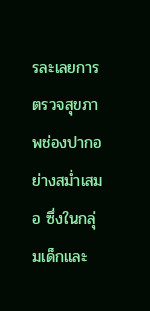รละเลยการตรวจสุขภาพช่องปากอย่างสม่ำเสมอ ซึ่งในกลุ่มเด็กและ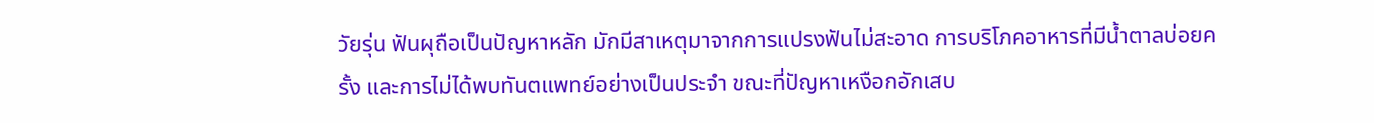วัยรุ่น ฟันผุถือเป็นปัญหาหลัก มักมีสาเหตุมาจากการแปรงฟันไม่สะอาด การบริโภคอาหารที่มีน้ำตาลบ่อยครั้ง และการไม่ได้พบทันตแพทย์อย่างเป็นประจำ ขณะที่ปัญหาเหงือกอักเสบ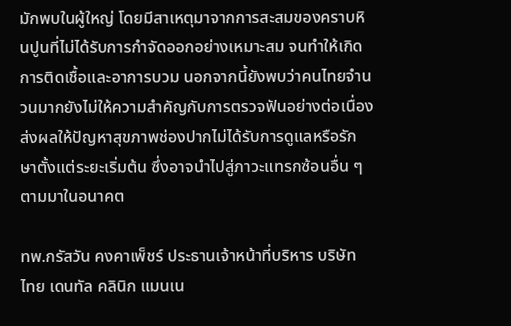มักพบในผู้ใหญ่ โดยมีสาเหตุมาจากการสะสมของคราบหินปูนที่ไม่ได้รับการกำจัดออกอย่างเหมาะสม จนทำให้เกิดการติดเชื้อและอาการบวม นอกจากนี้ยังพบว่าคนไทยจำนวนมากยังไม่ให้ความสำคัญกับการตรวจฟันอย่างต่อเนื่อง ส่งผลให้ปัญหาสุขภาพช่องปากไม่ได้รับการดูแลหรือรักษาตั้งแต่ระยะเริ่มต้น ซึ่งอาจนำไปสู่ภาวะแทรกซ้อนอื่น ๆ ตามมาในอนาคต

ทพ.กรัสวัน คงคาเพ็ชร์ ประธานเจ้าหน้าที่บริหาร บริษัท ไทย เดนทัล คลินิก แมนเน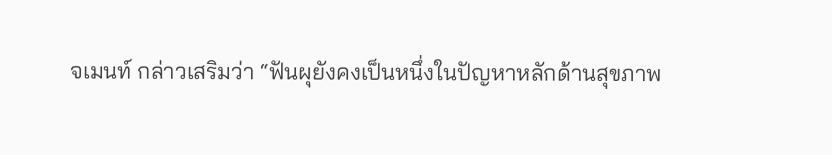จเมนท์ กล่าวเสริมว่า “ฟันผุยังคงเป็นหนึ่งในปัญหาหลักด้านสุขภาพ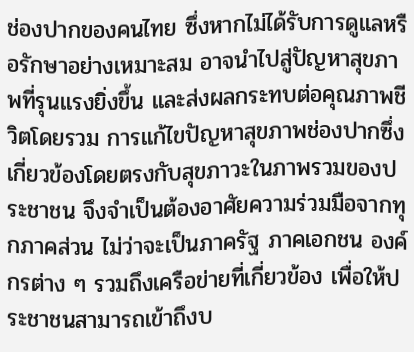ช่องปากของคนไทย ซึ่งหากไม่ได้รับการดูแลหรือรักษาอย่างเหมาะสม อาจนำไปสู่ปัญหาสุขภาพที่รุนแรงยิ่งขึ้น และส่งผลกระทบต่อคุณภาพชีวิตโดยรวม การแก้ไขปัญหาสุขภาพช่องปากซึ่งเกี่ยวข้องโดยตรงกับสุขภาวะในภาพรวมของประชาชน จึงจำเป็นต้องอาศัยความร่วมมือจากทุกภาคส่วน ไม่ว่าจะเป็นภาครัฐ ภาคเอกชน องค์กรต่าง ๆ รวมถึงเครือข่ายที่เกี่ยวข้อง เพื่อให้ประชาชนสามารถเข้าถึงบ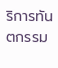ริการทันตกรรม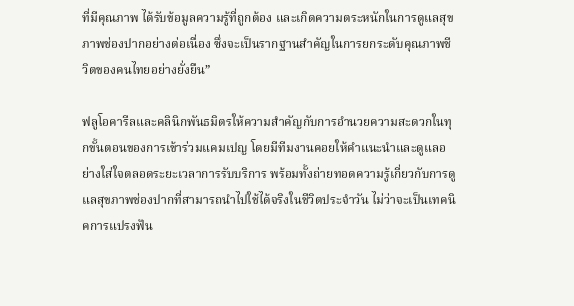ที่มีคุณภาพ ได้รับข้อมูลความรู้ที่ถูกต้อง และเกิดความตระหนักในการดูแลสุขภาพช่องปากอย่างต่อเนื่อง ซึ่งจะเป็นรากฐานสำคัญในการยกระดับคุณภาพชีวิตของคนไทยอย่างยั่งยืน”

ฟลูโอคารีลและคลินิกพันธมิตรให้ความสำคัญกับการอำนวยความสะดวกในทุกขั้นตอนของการเข้าร่วมแคมเปญ โดยมีทีมงานคอยให้คำแนะนำและดูแลอย่างใส่ใจตลอดระยะเวลาการรับบริการ พร้อมทั้งถ่ายทอดความรู้เกี่ยวกับการดูแลสุขภาพช่องปากที่สามารถนำไปใช้ได้จริงในชีวิตประจำวัน ไม่ว่าจะเป็นเทคนิคการแปรงฟัน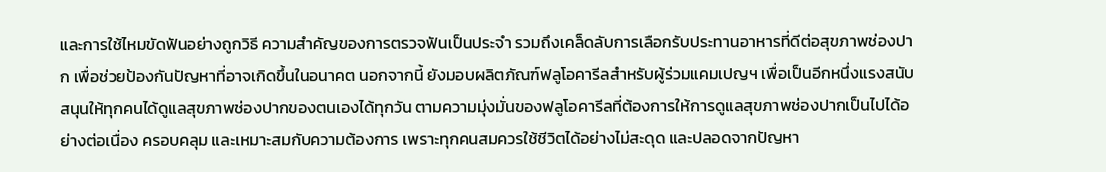และการใช้ไหมขัดฟันอย่างถูกวิธี ความสำคัญของการตรวจฟันเป็นประจำ รวมถึงเคล็ดลับการเลือกรับประทานอาหารที่ดีต่อสุขภาพช่องปาก เพื่อช่วยป้องกันปัญหาที่อาจเกิดขึ้นในอนาคต นอกจากนี้ ยังมอบผลิตภัณฑ์ฟลูโอคารีลสำหรับผู้ร่วมแคมเปญฯ เพื่อเป็นอีกหนึ่งแรงสนับสนุนให้ทุกคนได้ดูแลสุขภาพช่องปากของตนเองได้ทุกวัน ตามความมุ่งมั่นของฟลูโอคารีลที่ต้องการให้การดูแลสุขภาพช่องปากเป็นไปได้อย่างต่อเนื่อง ครอบคลุม และเหมาะสมกับความต้องการ เพราะทุกคนสมควรใช้ชีวิตได้อย่างไม่สะดุด และปลอดจากปัญหา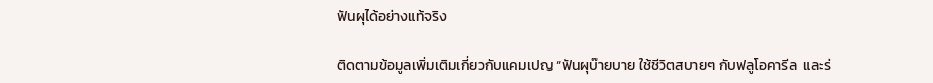ฟันผุได้อย่างแท้จริง

ติดตามข้อมูลเพิ่มเติมเกี่ยวกับแคมเปญ “ฟันผุบ๊ายบาย ใช้ชีวิตสบายๆ กับฟลูโอคารีล  และร่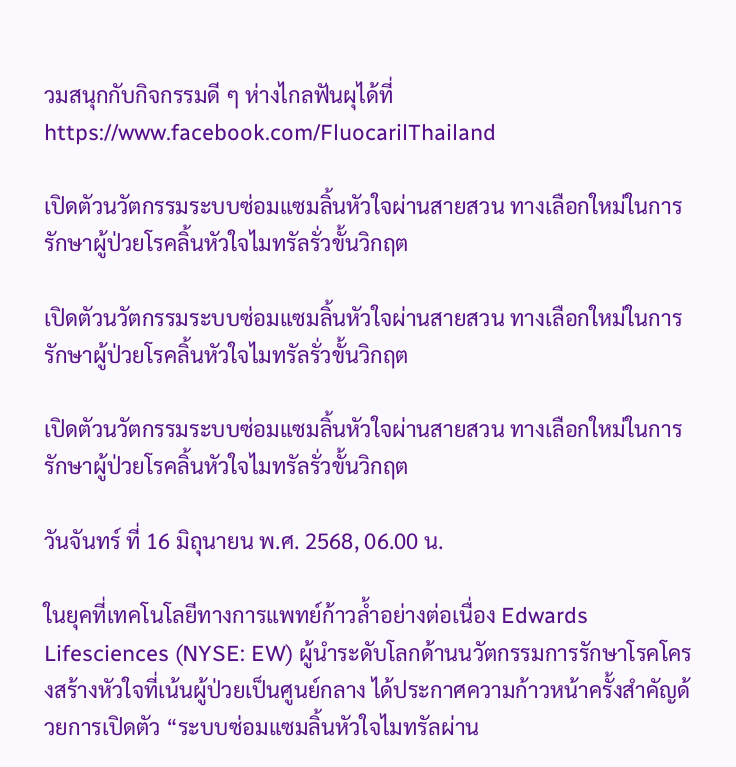วมสนุกกับกิจกรรมดี ๆ ห่างไกลฟันผุได้ที่ https://www.facebook.com/FluocarilThailand

เปิดตัวนวัตกรรมระบบซ่อมแซมลิ้นหัวใจผ่านสายสวน ทางเลือกใหม่ในการรักษาผู้ป่วยโรคลิ้นหัวใจไมทรัลรั่วขั้นวิกฤต

เปิดตัวนวัตกรรมระบบซ่อมแซมลิ้นหัวใจผ่านสายสวน ทางเลือกใหม่ในการรักษาผู้ป่วยโรคลิ้นหัวใจไมทรัลรั่วขั้นวิกฤต

เปิดตัวนวัตกรรมระบบซ่อมแซมลิ้นหัวใจผ่านสายสวน ทางเลือกใหม่ในการรักษาผู้ป่วยโรคลิ้นหัวใจไมทรัลรั่วขั้นวิกฤต

วันจันทร์ ที่ 16 มิถุนายน พ.ศ. 2568, 06.00 น.

ในยุคที่เทคโนโลยีทางการแพทย์ก้าวล้ำอย่างต่อเนื่อง Edwards Lifesciences (NYSE: EW) ผู้นำระดับโลกด้านนวัตกรรมการรักษาโรคโครงสร้างหัวใจที่เน้นผู้ป่วยเป็นศูนย์กลาง ได้ประกาศความก้าวหน้าครั้งสำคัญด้วยการเปิดตัว “ระบบซ่อมแซมลิ้นหัวใจไมทรัลผ่าน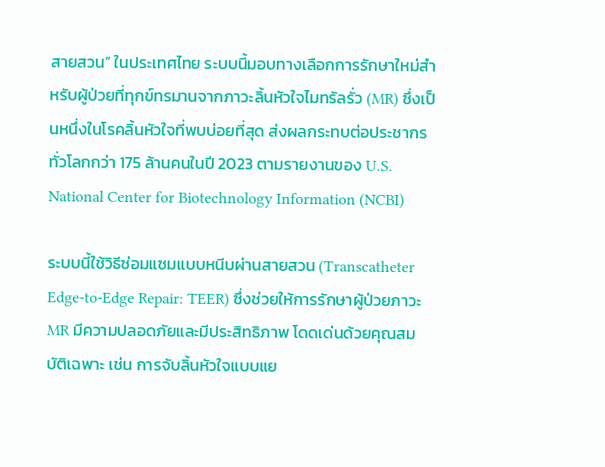สายสวน” ในประเทศไทย ระบบนี้มอบทางเลือกการรักษาใหม่สำหรับผู้ป่วยที่ทุกข์ทรมานจากภาวะลิ้นหัวใจไมทรัลรั่ว (MR) ซึ่งเป็นหนึ่งในโรคลิ้นหัวใจที่พบบ่อยที่สุด ส่งผลกระทบต่อประชากรทั่วโลกกว่า 175 ล้านคนในปี 2023 ตามรายงานของ U.S. National Center for Biotechnology Information (NCBI)

ระบบนี้ใช้วิธีซ่อมแซมแบบหนีบผ่านสายสวน (Transcatheter Edge-to-Edge Repair: TEER) ซึ่งช่วยให้การรักษาผู้ป่วยภาวะ MR มีความปลอดภัยและมีประสิทธิภาพ โดดเด่นด้วยคุณสมบัติเฉพาะ เช่น การจับลิ้นหัวใจแบบแย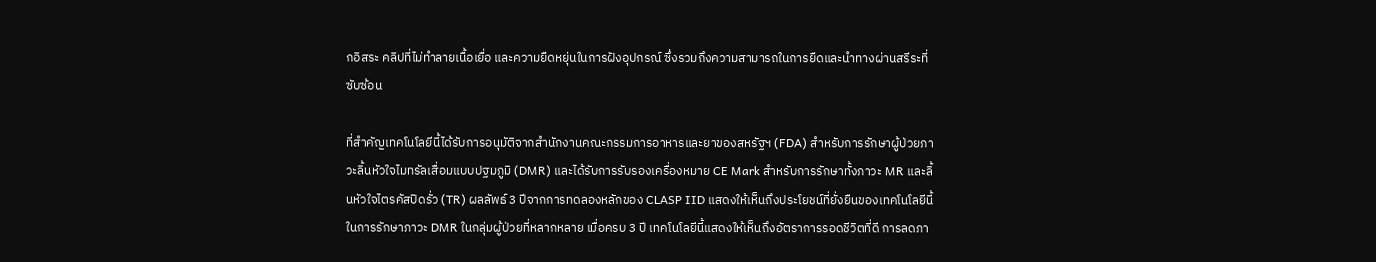กอิสระ คลิปที่ไม่ทำลายเนื้อเยื่อ และความยืดหยุ่นในการฝังอุปกรณ์ ซึ่งรวมถึงความสามารถในการยืดและนำทางผ่านสรีระที่ซับซ้อน

ที่สำคัญเทคโนโลยีนี้ได้รับการอนุมัติจากสำนักงานคณะกรรมการอาหารและยาของสหรัฐฯ (FDA) สำหรับการรักษาผู้ป่วยภาวะลิ้นหัวใจไมทรัลเสื่อมแบบปฐมภูมิ (DMR) และได้รับการรับรองเครื่องหมาย CE Mark สำหรับการรักษาทั้งภาวะ MR และลิ้นหัวใจไตรคัสปิดรั่ว (TR) ผลลัพธ์ 3 ปีจากการทดลองหลักของ CLASP IID แสดงให้เห็นถึงประโยชน์ที่ยั่งยืนของเทคโนโลยีนี้ในการรักษาภาวะ DMR ในกลุ่มผู้ป่วยที่หลากหลาย เมื่อครบ 3 ปี เทคโนโลยีนี้แสดงให้เห็นถึงอัตราการรอดชีวิตที่ดี การลดภา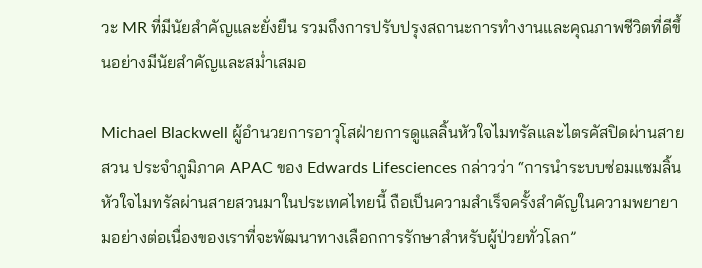วะ MR ที่มีนัยสำคัญและยั่งยืน รวมถึงการปรับปรุงสถานะการทำงานและคุณภาพชีวิตที่ดีขึ้นอย่างมีนัยสำคัญและสม่ำเสมอ

Michael Blackwell ผู้อำนวยการอาวุโสฝ่ายการดูแลลิ้นหัวใจไมทรัลและไตรคัสปิดผ่านสายสวน ประจำภูมิภาค APAC ของ Edwards Lifesciences กล่าวว่า “การนำระบบซ่อมแซมลิ้นหัวใจไมทรัลผ่านสายสวนมาในประเทศไทยนี้ ถือเป็นความสำเร็จครั้งสำคัญในความพยายามอย่างต่อเนื่องของเราที่จะพัฒนาทางเลือกการรักษาสำหรับผู้ป่วยทั่วโลก”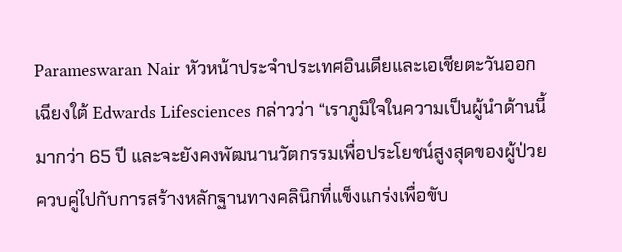Parameswaran Nair หัวหน้าประจำประเทศอินเดียและเอเชียตะวันออกเฉียงใต้ Edwards Lifesciences กล่าวว่า “เราภูมิใจในความเป็นผู้นำด้านนี้มากว่า 65 ปี และจะยังคงพัฒนานวัตกรรมเพื่อประโยชน์สูงสุดของผู้ป่วย ควบคู่ไปกับการสร้างหลักฐานทางคลินิกที่แข็งแกร่งเพื่อขับ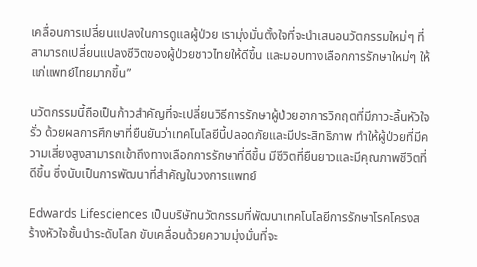เคลื่อนการเปลี่ยนแปลงในการดูแลผู้ป่วย เรามุ่งมั่นตั้งใจที่จะนำเสนอนวัตกรรมใหม่ๆ ที่สามารถเปลี่ยนแปลงชีวิตของผู้ป่วยชาวไทยให้ดีขึ้น และมอบทางเลือกการรักษาใหม่ๆ ให้แก่แพทย์ไทยมากขึ้น”

นวัตกรรมนี้ถือเป็นก้าวสำคัญที่จะเปลี่ยนวิธีการรักษาผู้ป่วยอาการวิกฤตที่มีภาวะลิ้นหัวใจรั่ว ด้วยผลการศึกษาที่ยืนยันว่าเทคโนโลยีนี้ปลอดภัยและมีประสิทธิภาพ ทำให้ผู้ป่วยที่มีความเสี่ยงสูงสามารถเข้าถึงทางเลือกการรักษาที่ดีขึ้น มีชีวิตที่ยืนยาวและมีคุณภาพชีวิตที่ดีขึ้น ซึ่งนับเป็นการพัฒนาที่สำคัญในวงการแพทย์

Edwards Lifesciences เป็นบริษัทนวัตกรรมที่พัฒนาเทคโนโลยีการรักษาโรคโครงสร้างหัวใจชั้นนำระดับโลก ขับเคลื่อนด้วยความมุ่งมั่นที่จะ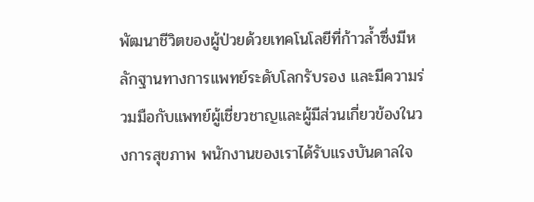พัฒนาชีวิตของผู้ป่วยด้วยเทคโนโลยีที่ก้าวล้ำซึ่งมีหลักฐานทางการแพทย์ระดับโลกรับรอง และมีความร่วมมือกับแพทย์ผู้เชี่ยวชาญและผู้มีส่วนเกี่ยวข้องในวงการสุขภาพ พนักงานของเราได้รับแรงบันดาลใจ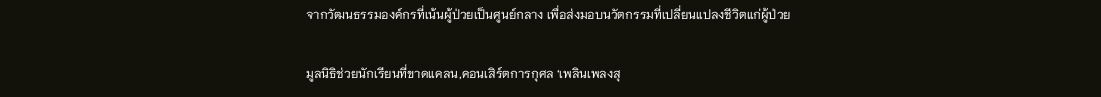จากวัฒนธรรมองค์กรที่เน้นผู้ป่วยเป็นศูนย์กลาง เพื่อส่งมอบนวัตกรรมที่เปลี่ยนแปลงชีวิตแก่ผู้ป่วย

มูลนิธิช่วยนักเรียนที่ขาดแคลน,คอนเสิร์ตการกุศล ‘เพลินเพลงสุ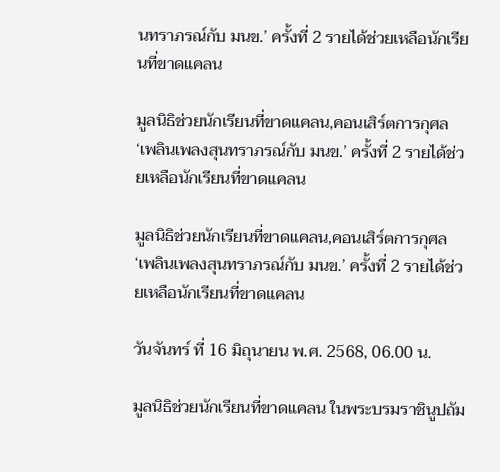นทราภรณ์กับ มนข.’ ครั้งที่ 2 รายได้ช่วยเหลือนักเรียนที่ขาดแคลน

มูลนิธิช่วยนักเรียนที่ขาดแคลน,คอนเสิร์ตการกุศล ‘เพลินเพลงสุนทราภรณ์กับ มนข.’ ครั้งที่ 2 รายได้ช่วยเหลือนักเรียนที่ขาดแคลน

มูลนิธิช่วยนักเรียนที่ขาดแคลน,คอนเสิร์ตการกุศล ‘เพลินเพลงสุนทราภรณ์กับ มนข.’ ครั้งที่ 2 รายได้ช่วยเหลือนักเรียนที่ขาดแคลน

วันจันทร์ ที่ 16 มิถุนายน พ.ศ. 2568, 06.00 น.

มูลนิธิช่วยนักเรียนที่ขาดแคลน ในพระบรมราชินูปถัม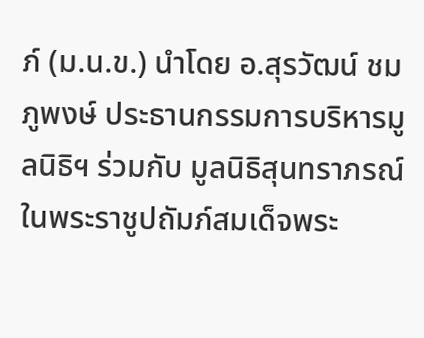ภ์ (ม.น.ข.) นำโดย อ.สุรวัฒน์ ชมภูพงษ์ ประธานกรรมการบริหารมูลนิธิฯ ร่วมกับ มูลนิธิสุนทราภรณ์ ในพระราชูปถัมภ์สมเด็จพระ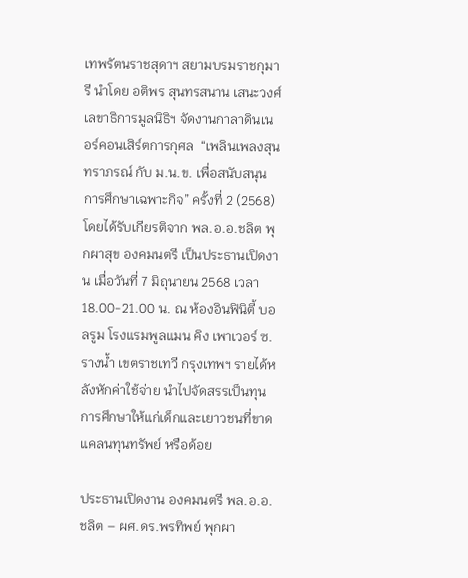เทพรัตนราชสุดาฯ สยามบรมราชกุมารี นำโดย อติพร สุนทรสนาน เสนะวงศ์ เลขาธิการมูลนิธิฯ จัดงานกาลาดินเนอร์คอนเสิร์ตการกุศล  “เพลินเพลงสุนทราภรณ์ กับ ม.น.ข. เพื่อสนับสนุนการศึกษาเฉพาะกิจ” ครั้งที่ 2 (2568) โดยได้รับเกียรติจาก พล.อ.อ.ชลิต พุกผาสุข องคมนตรี เป็นประธานเปิดงาน เมื่อวันที่ 7 มิถุนายน 2568 เวลา 18.00-21.00 น. ณ ห้องอินฟินิตี้ บอลรูม โรงแรมพูลแมน คิง เพาเวอร์ ซ.รางน้ำ เขตราชเทวี กรุงเทพฯ รายได้หลังหักค่าใช้จ่าย นำไปจัดสรรเป็นทุนการศึกษาให้แก่เด็กและเยาวชนที่ขาดแคลนทุนทรัพย์ หรือด้อย

ประธานเปิดงาน องคมนตรี พล.อ.อ.ชลิต – ผศ.ดร.พรทิพย์ พุกผา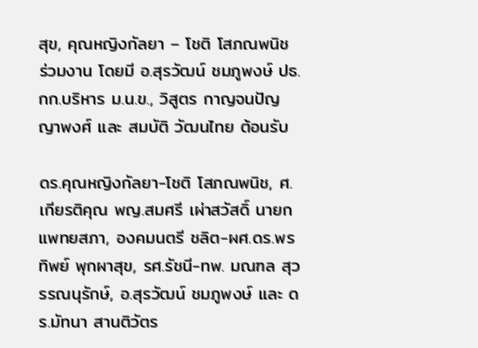สุข, คุณหญิงกัลยา – โชติ โสภณพนิช ร่วมงาน โดยมี อ.สุรวัฒน์ ชมภูพงษ์ ปธ.กก.บริหาร ม.น.ข., วิสูตร กาญจนปัญญาพงศ์ และ สมบัติ วัฒนไทย ต้อนรับ

ดร.คุณหญิงกัลยา-โชติ โสภณพนิช, ศ.เกียรติคุณ พญ.สมศรี เผ่าสวัสดิ์ นายกแพทยสภา, องคมนตรี ชลิต-ผศ.ดร.พรทิพย์ พุกผาสุข, รศ.รัชนี-ทพ. มณฑล สุวรรณนุรักษ์, อ.สุรวัฒน์ ชมภูพงษ์ และ ดร.มัทนา สานติวัตร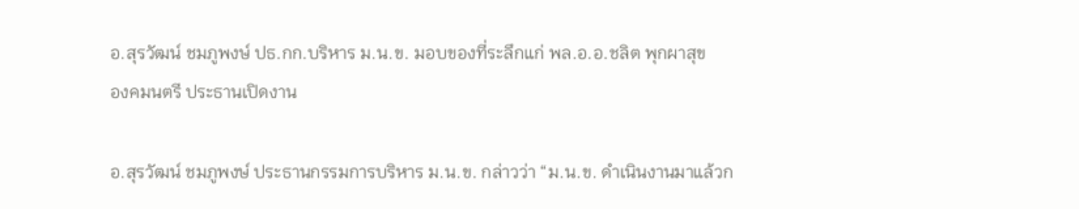อ.สุรวัฒน์ ชมภูพงษ์ ปธ.กก.บริหาร ม.น.ข. มอบของที่ระลึกแก่ พล.อ.อ.ชลิต พุกผาสุข
องคมนตรี ประธานเปิดงาน

อ.สุรวัฒน์ ชมภูพงษ์ ประธานกรรมการบริหาร ม.น.ข. กล่าวว่า “ม.น.ข. ดำเนินงานมาแล้วก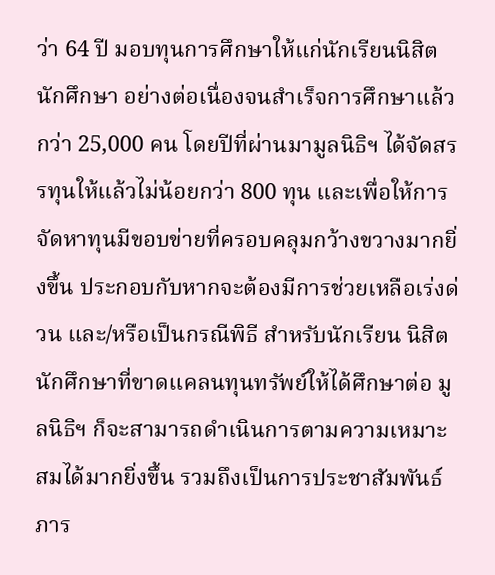ว่า 64 ปี มอบทุนการศึกษาให้แก่นักเรียนนิสิต นักศึกษา อย่างต่อเนื่องจนสำเร็จการศึกษาแล้วกว่า 25,000 คน โดยปีที่ผ่านมามูลนิธิฯ ได้จัดสรรทุนให้แล้วไม่น้อยกว่า 800 ทุน และเพื่อให้การจัดหาทุนมีขอบข่ายที่ครอบคลุมกว้างขวางมากยิ่งขึ้น ประกอบกับหากจะต้องมีการช่วยเหลือเร่งด่วน และ/หรือเป็นกรณีพิธี สำหรับนักเรียน นิสิต นักศึกษาที่ขาดแคลนทุนทรัพย์ให้ได้ศึกษาต่อ มูลนิธิฯ ก็จะสามารถดำเนินการตามความเหมาะสมได้มากยิ่งขึ้น รวมถึงเป็นการประชาสัมพันธ์ภาร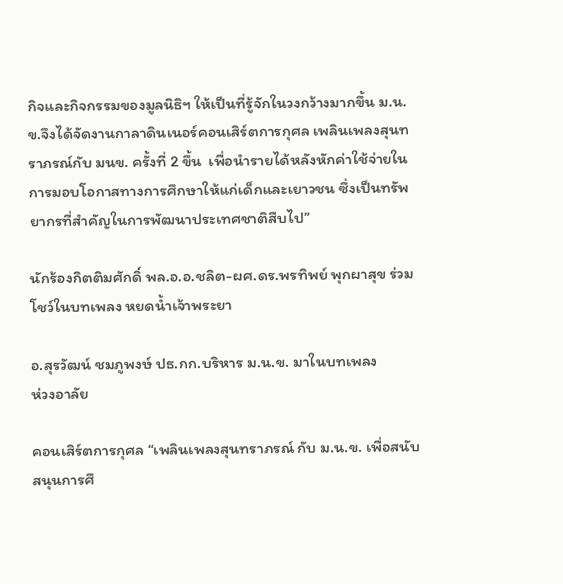กิจและกิจกรรมของมูลนิธิฯ ให้เป็นที่รู้จักในวงกว้างมากขึ้น ม.น.ข.จึงได้จัดงานกาลาดินเนอร์คอนเสิร์ตการกุศล เพลินเพลงสุนทราภรณ์กับ มนข. ครั้งที่ 2 ขึ้น  เพื่อนำรายได้หลังหักค่าใช้จ่ายในการมอบโอกาสทางการศึกษาให้แก่เด็กและเยาวชน ซึ่งเป็นทรัพยากรที่สำคัญในการพัฒนาประเทศชาติสืบไป”

นักร้องกิตติมศักดิ์ พล.อ.อ.ชลิต-ผศ.ดร.พรทิพย์ พุกผาสุข ร่วมโชว์ในบทเพลง หยดน้ำเจ้าพระยา

อ.สุรวัฒน์ ชมภูพงษ์ ปธ.กก.บริหาร ม.น.ข. มาในบทเพลง
ห่วงอาลัย

คอนเสิร์ตการกุศล “เพลินเพลงสุนทราภรณ์ กับ ม.น.ข. เพื่อสนับสนุนการศึ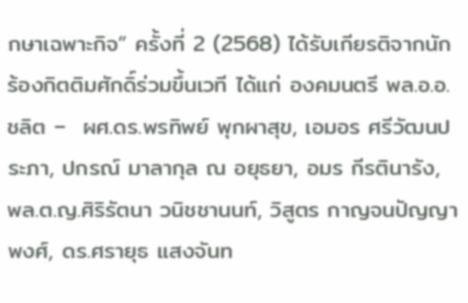กษาเฉพาะกิจ” ครั้งที่ 2 (2568) ได้รับเกียรติจากนักร้องกิตติมศักดิ์ร่วมขึ้นเวที ได้แก่ องคมนตรี พล.อ.อ.ชลิต –  ผศ.ดร.พรทิพย์ พุกผาสุข, เอมอร ศรีวัฒนประภา, ปกรณ์ มาลากุล ณ อยุธยา, อมร กีรตินารัง, พล.ต.ญ.ศิริรัตนา วนิชชานนท์, วิสูตร กาญจนปัญญาพงศ์, ดร.ศรายุธ แสงจันท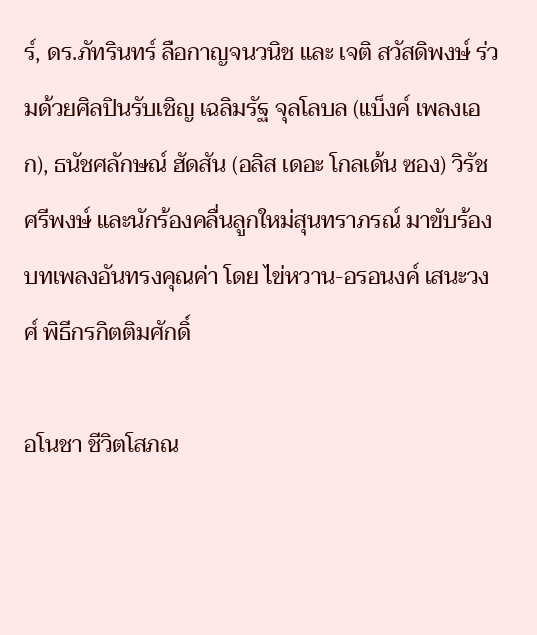ร์, ดร.ภัทรินทร์ ลือกาญจนวนิช และ เจติ สวัสดิพงษ์ ร่วมด้วยศิลปินรับเชิญ เฉลิมรัฐ จุลโลบล (แบ็งค์ เพลงเอก), ธนัชศลักษณ์ ฮัดสัน (อลิส เดอะ โกลเด้น ซอง) วิรัช ศรีพงษ์ และนักร้องคลื่นลูกใหม่สุนทราภรณ์ มาขับร้องบทเพลงอันทรงคุณค่า โดย ไข่หวาน-อรอนงค์ เสนะวงศ์ พิธีกรกิตติมศักดิ์

อโนชา ชีวิตโสภณ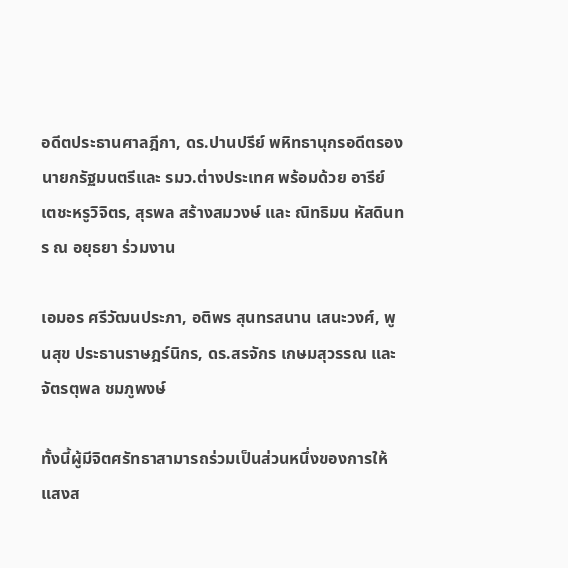อดีตประธานศาลฎีกา, ดร.ปานปรีย์ พหิทธานุกรอดีตรองนายกรัฐมนตรีและ รมว.ต่างประเทศ พร้อมด้วย อารีย์ เตชะหรูวิจิตร, สุรพล สร้างสมวงษ์ และ ณิทธิมน หัสดินทร ณ อยุธยา ร่วมงาน

เอมอร ศรีวัฒนประภา, อติพร สุนทรสนาน เสนะวงศ์, พูนสุข ประธานราษฎร์นิกร, ดร.สรจักร เกษมสุวรรณ และ จัตรตุพล ชมภูพงษ์

ทั้งนี้ผู้มีจิตศรัทธาสามารถร่วมเป็นส่วนหนึ่งของการให้แสงส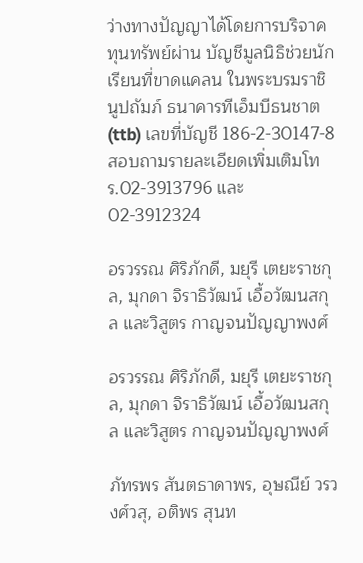ว่างทางปัญญาได้โดยการบริจาคทุนทรัพย์ผ่าน บัญชีมูลนิธิช่วยนักเรียนที่ขาดแคลน ในพระบรมราชินูปถัมภ์ ธนาคารทีเอ็มบีธนชาต (ttb) เลขที่บัญชี 186-2-30147-8สอบถามรายละเอียดเพิ่มเติมโทร.02-3913796 และ02-3912324

อรวรรณ ศิริภักดี, มยุรี เตยะราชกุล, มุกดา จิราธิวัฒน์ เอื้อวัฒนสกุล และวิสูตร กาญจนปัญญาพงศ์

อรวรรณ ศิริภักดี, มยุรี เตยะราชกุล, มุกดา จิราธิวัฒน์ เอื้อวัฒนสกุล และวิสูตร กาญจนปัญญาพงศ์

ภัทรพร สันตธาดาพร, อุษณีย์ วรวงศ์วสุ, อติพร สุนท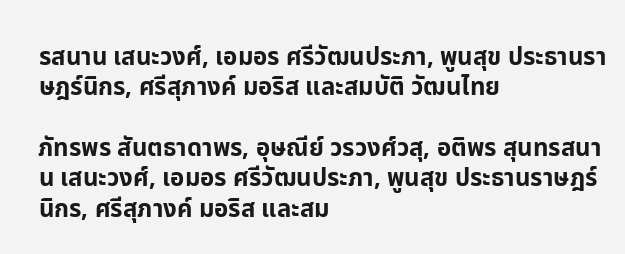รสนาน เสนะวงศ์, เอมอร ศรีวัฒนประภา, พูนสุข ประธานราษฎร์นิกร, ศรีสุภางค์ มอริส และสมบัติ วัฒนไทย

ภัทรพร สันตธาดาพร, อุษณีย์ วรวงศ์วสุ, อติพร สุนทรสนาน เสนะวงศ์, เอมอร ศรีวัฒนประภา, พูนสุข ประธานราษฎร์นิกร, ศรีสุภางค์ มอริส และสม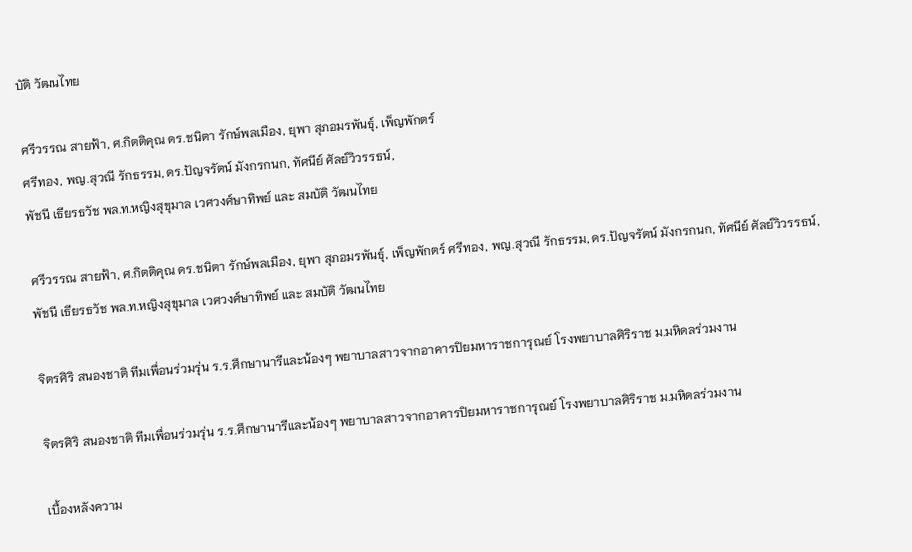บัติ วัฒนไทย

ศรีวรรณ สายฟ้า, ศ.กิตติคุณ ดร.ชนิตา รักษ์พลเมือง, ยุพา สุภอมรพันธุ์, เพ็ญพักตร์
ศรีทอง, พญ.สุวณี รักธรรม, ดร.ปัญจรัตน์ มังกรกนก, ทัศนีย์ ศัลย์วิวรรธน์,
พัชนี เธียรธวัช พล.ท.หญิงสุขุมาล เวศวงศ์ษาทิพย์ และ สมบัติ วัฒนไทย

ศรีวรรณ สายฟ้า, ศ.กิตติคุณ ดร.ชนิตา รักษ์พลเมือง, ยุพา สุภอมรพันธุ์, เพ็ญพักตร์ ศรีทอง, พญ.สุวณี รักธรรม, ดร.ปัญจรัตน์ มังกรกนก, ทัศนีย์ ศัลย์วิวรรธน์, พัชนี เธียรธวัช พล.ท.หญิงสุขุมาล เวศวงศ์ษาทิพย์ และ สมบัติ วัฒนไทย

จิตรศิริ สนองชาติ ทีมเพื่อนร่วมรุ่น ร.ร.ศึกษานารีและน้องๆ พยาบาลสาวจากอาคารปิยมหาราชการุณย์ โรงพยาบาลศิริราช ม.มหิดลร่วมงาน

จิตรศิริ สนองชาติ ทีมเพื่อนร่วมรุ่น ร.ร.ศึกษานารีและน้องๆ พยาบาลสาวจากอาคารปิยมหาราชการุณย์ โรงพยาบาลศิริราช ม.มหิดลร่วมงาน

เบื้องหลังความ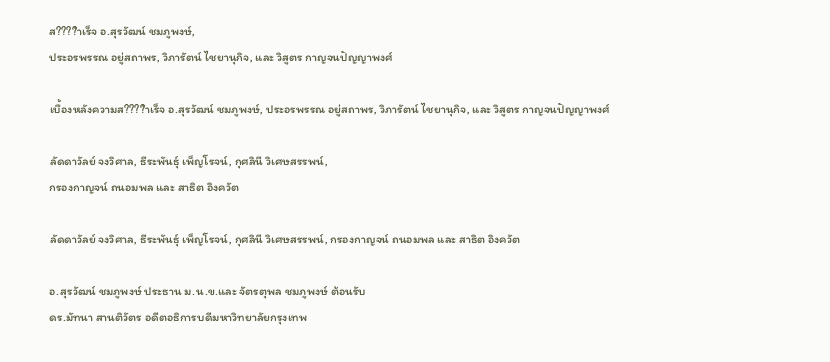ส????ำเร็จ อ.สุรวัฒน์ ชมภูพงษ์,
ประอรพรรณ อยู่สถาพร, วิภารัตน์ ไชยานุกิจ, และ วิสูตร กาญจนปัญญาพงศ์

เบื้องหลังความส????ำเร็จ อ.สุรวัฒน์ ชมภูพงษ์, ประอรพรรณ อยู่สถาพร, วิภารัตน์ ไชยานุกิจ, และ วิสูตร กาญจนปัญญาพงศ์

ลัดดาวัลย์ จงวิศาล, ธีระพันธุ์ เพ็ญโรจน์, กุศลินี วิเศษสรรพน์,
กรองกาญจน์ ถนอมพล และ สาธิต อิงควัต

ลัดดาวัลย์ จงวิศาล, ธีระพันธุ์ เพ็ญโรจน์, กุศลินี วิเศษสรรพน์, กรองกาญจน์ ถนอมพล และ สาธิต อิงควัต

อ.สุรวัฒน์ ชมภูพงษ์ ประธาน ม.น.ข.และ จัตรตุพล ชมภูพงษ์ ต้อนรับ
ดร.มัทนา สานติวัตร อดีตอธิการบดีมหาวิทยาลัยกรุงเทพ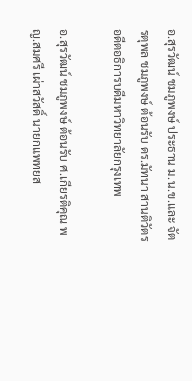อ.สุรวัฒน์ ชมภูพงษ์ ประธาน ม.น.ข.และ จัตรตุพล ชมภูพงษ์ ต้อนรับ ดร.มัทนา สานติวัตร อดีตอธิการบดีมหาวิทยาลัยกรุงเทพ

อ.สุรวัฒน์ ชมภูพงษ์ ต้อนรับ ศ.เกียรติคุณ พญ.สมศรี เผ่าสวัสดิ์ นายกแพทยส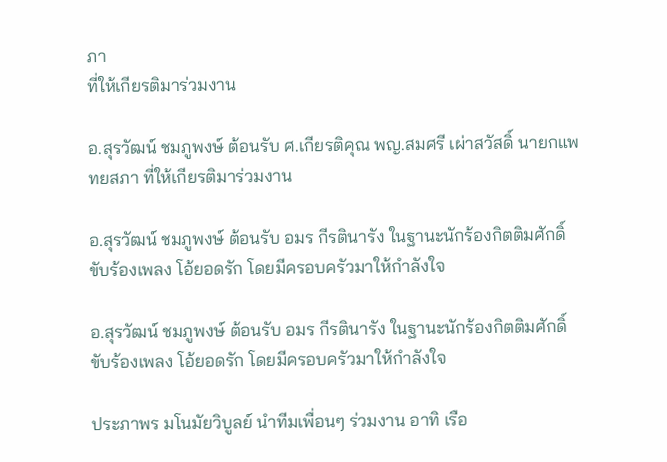ภา
ที่ให้เกียรติมาร่วมงาน

อ.สุรวัฒน์ ชมภูพงษ์ ต้อนรับ ศ.เกียรติคุณ พญ.สมศรี เผ่าสวัสดิ์ นายกแพทยสภา ที่ให้เกียรติมาร่วมงาน

อ.สุรวัฒน์ ชมภูพงษ์ ต้อนรับ อมร กีรตินารัง ในฐานะนักร้องกิตติมศักดิ์ ขับร้องเพลง โอ้ยอดรัก โดยมีครอบครัวมาให้กำลังใจ

อ.สุรวัฒน์ ชมภูพงษ์ ต้อนรับ อมร กีรตินารัง ในฐานะนักร้องกิตติมศักดิ์ ขับร้องเพลง โอ้ยอดรัก โดยมีครอบครัวมาให้กำลังใจ

ประภาพร มโนมัยวิบูลย์ นำทีมเพื่อนๆ ร่วมงาน อาทิ เรือ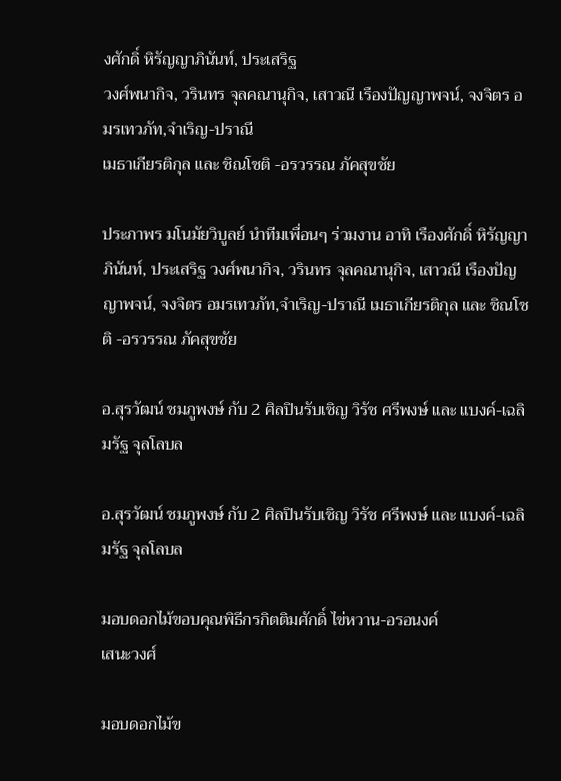งศักดิ์ หิรัญญาภินันท์, ประเสริฐ
วงศ์พนากิจ, วรินทร จุลคณานุกิจ, เสาวณี เรืองปัญญาพจน์, จงจิตร อมรเทวภัท,จำเริญ-ปราณี
เมธาเกียรติกุล และ ชิณโชติ -อรวรรณ ภัคสุขชัย

ประภาพร มโนมัยวิบูลย์ นำทีมเพื่อนๆ ร่วมงาน อาทิ เรืองศักดิ์ หิรัญญาภินันท์, ประเสริฐ วงศ์พนากิจ, วรินทร จุลคณานุกิจ, เสาวณี เรืองปัญญาพจน์, จงจิตร อมรเทวภัท,จำเริญ-ปราณี เมธาเกียรติกุล และ ชิณโชติ -อรวรรณ ภัคสุขชัย

อ.สุรวัฒน์ ชมภูพงษ์ กับ 2 ศิลปินรับเชิญ วิรัช ศรีพงษ์ และ แบงค์-เฉลิมรัฐ จุลโลบล

อ.สุรวัฒน์ ชมภูพงษ์ กับ 2 ศิลปินรับเชิญ วิรัช ศรีพงษ์ และ แบงค์-เฉลิมรัฐ จุลโลบล

มอบดอกไม้ขอบคุณพิธีกรกิตติมศักดิ์ ไข่หวาน-อรอนงค์
เสนะวงศ์

มอบดอกไม้ข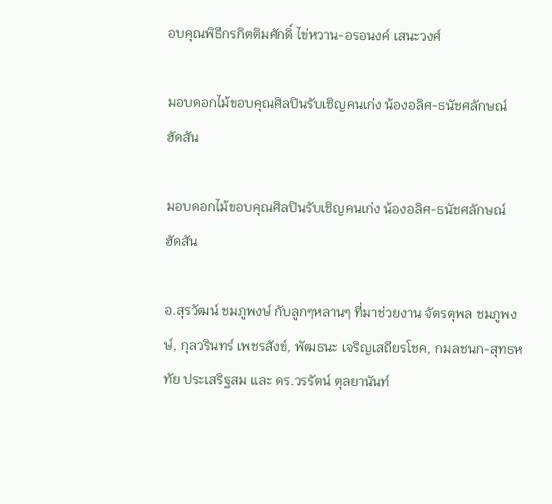อบคุณพิธีกรกิตติมศักดิ์ ไข่หวาน-อรอนงค์ เสนะวงศ์

มอบดอกไม้ขอบคุณศิลปินรับเชิญคนเก่ง น้องอลิศ-ธนัชศลักษณ์ ฮัดสัน

มอบดอกไม้ขอบคุณศิลปินรับเชิญคนเก่ง น้องอลิศ-ธนัชศลักษณ์ ฮัดสัน

อ.สุรวัฒน์ ชมภูพงษ์ กับลูกๆหลานๆ ที่มาช่วยงาน จัตรตุพล ชมภูพงษ์, กุลวรินทร์ เพชรสังข์, พัฒธนะ เจริญเสถียรโชค, กมลชนก-สุทธหทัย ประเสริฐสม และ ดร.วรรัตน์ ตุลยานันท์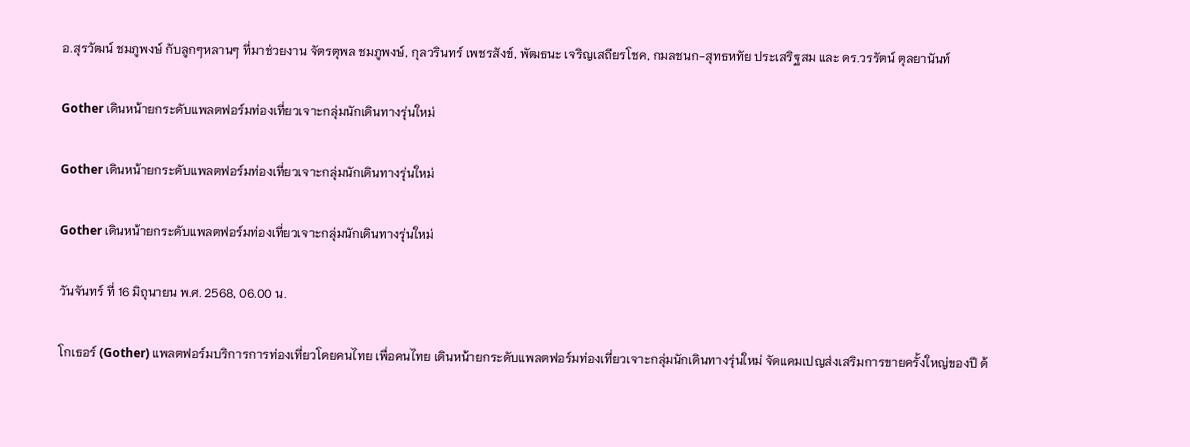อ.สุรวัฒน์ ชมภูพงษ์ กับลูกๆหลานๆ ที่มาช่วยงาน จัตรตุพล ชมภูพงษ์, กุลวรินทร์ เพชรสังข์, พัฒธนะ เจริญเสถียรโชค, กมลชนก-สุทธหทัย ประเสริฐสม และ ดร.วรรัตน์ ตุลยานันท์

Gother เดินหน้ายกระดับแพลตฟอร์มท่องเที่ยวเจาะกลุ่มนักเดินทางรุ่นใหม่

Gother เดินหน้ายกระดับแพลตฟอร์มท่องเที่ยวเจาะกลุ่มนักเดินทางรุ่นใหม่

Gother เดินหน้ายกระดับแพลตฟอร์มท่องเที่ยวเจาะกลุ่มนักเดินทางรุ่นใหม่

วันจันทร์ ที่ 16 มิถุนายน พ.ศ. 2568, 06.00 น.

โกเธอร์ (Gother) แพลตฟอร์มบริการการท่องเที่ยวโดยคนไทย เพื่อคนไทย เดินหน้ายกระดับแพลตฟอร์มท่องเที่ยวเจาะกลุ่มนักเดินทางรุ่นใหม่ จัดแคมเปญส่งเสริมการขายครั้งใหญ่ของปี ด้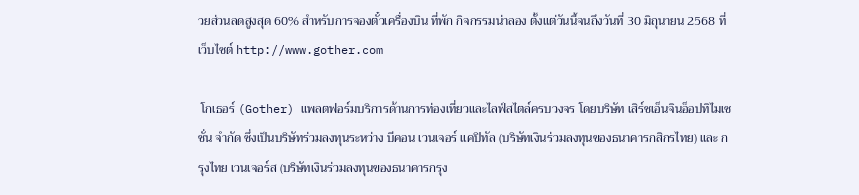วยส่วนลดสูงสุด 60% สำหรับการจองตั๋วเครื่องบิน ที่พัก กิจกรรมน่าลอง ตั้งแต่วันนี้จนถึงวันที่ 30 มิถุนายน 2568 ที่เว็บไซต์ http://www.gother.com

 โกเธอร์ (Gother) แพลตฟอร์มบริการด้านการท่องเที่ยวและไลฟ์สไตล์ครบวงจร โดยบริษัท เสิร์ชเอ็นจินอ็อปทิไมเซชั่น จำกัด ซึ่งเป็นบริษัทร่วมลงทุนระหว่าง บีคอน เวนเจอร์ แคปิทัล (บริษัทเงินร่วมลงทุนของธนาคารกสิกรไทย) และ กรุงไทย เวนเจอร์ส (บริษัทเงินร่วมลงทุนของธนาคารกรุง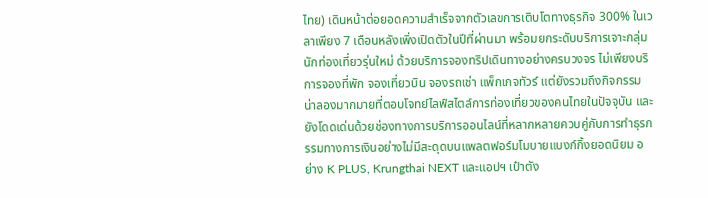ไทย) เดินหน้าต่อยอดความสำเร็จจากตัวเลขการเติบโตทางธุรกิจ 300% ในเวลาเพียง 7 เดือนหลังเพิ่งเปิดตัวในปีที่ผ่านมา พร้อมยกระดับบริการเจาะกลุ่มนักท่องเที่ยวรุ่นใหม่ ด้วยบริการจองทริปเดินทางอย่างครบวงจร ไม่เพียงบริการจองที่พัก จองเที่ยวบิน จองรถเช่า แพ็กเกจทัวร์ แต่ยังรวมถึงกิจกรรมน่าลองมากมายที่ตอบโจทย์ไลฟ์สไตล์การท่องเที่ยวของคนไทยในปัจจุบัน และยังโดดเด่นด้วยช่องทางการบริการออนไลน์ที่หลากหลายควบคู่กับการทำธุรกรรมทางการเงินอย่างไม่มีสะดุดบนแพลตฟอร์มโมบายแบงก์กิ้งยอดนิยม อย่าง K PLUS, Krungthai NEXT และแอปฯ เป๋าตัง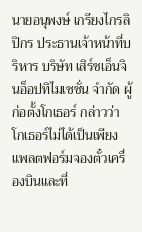นายอนุพงษ์ เกรียงไกรลิปิกร ประธานเจ้าหน้าที่บริหาร บริษัท เสิร์ชเอ็นจินอ็อปทิไมเซชั่น จำกัด ผู้ก่อตั้งโกเธอร์ กล่าวว่า โกเธอร์ไม่ได้เป็นเพียงแพลตฟอร์มจองตั๋วเครื่องบินและที่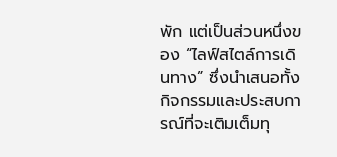พัก แต่เป็นส่วนหนึ่งของ “ไลฟ์สไตล์การเดินทาง” ซึ่งนำเสนอทั้งกิจกรรมและประสบการณ์ที่จะเติมเต็มทุ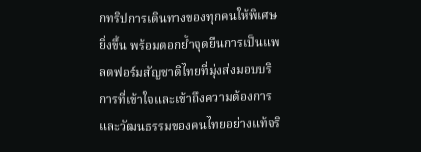กทริปการเดินทางของทุกคนให้พิเศษยิ่งขึ้น พร้อมตอกย้ำจุดยืนการเป็นแพลตฟอร์มสัญชาติไทยที่มุ่งส่งมอบบริการที่เข้าใจและเข้าถึงความต้องการและวัฒนธรรมของคนไทยอย่างแท้จริ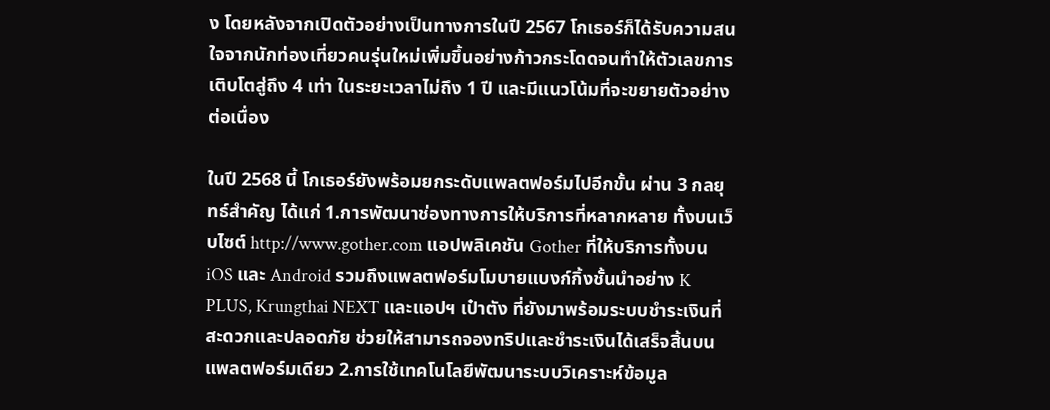ง โดยหลังจากเปิดตัวอย่างเป็นทางการในปี 2567 โกเธอร์ก็ได้รับความสนใจจากนักท่องเที่ยวคนรุ่นใหม่เพิ่มขึ้นอย่างก้าวกระโดดจนทำให้ตัวเลขการเติบโตสู่ถึง 4 เท่า ในระยะเวลาไม่ถึง 1 ปี และมีแนวโน้มที่จะขยายตัวอย่างต่อเนื่อง

ในปี 2568 นี้ โกเธอร์ยังพร้อมยกระดับแพลตฟอร์มไปอีกขั้น ผ่าน 3 กลยุทธ์สำคัญ ได้แก่ 1.การพัฒนาช่องทางการให้บริการที่หลากหลาย ทั้งบนเว็บไซต์ http://www.gother.com แอปพลิเคชัน Gother ที่ให้บริการทั้งบน iOS และ Android รวมถึงแพลตฟอร์มโมบายแบงก์กิ้งชั้นนำอย่าง K PLUS, Krungthai NEXT และแอปฯ เป๋าตัง ที่ยังมาพร้อมระบบชำระเงินที่สะดวกและปลอดภัย ช่วยให้สามารถจองทริปและชำระเงินได้เสร็จสิ้นบนแพลตฟอร์มเดียว 2.การใช้เทคโนโลยีพัฒนาระบบวิเคราะห์ข้อมูล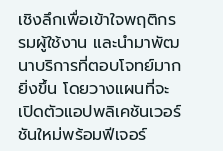เชิงลึกเพื่อเข้าใจพฤติกรรมผู้ใช้งาน และนำมาพัฒนาบริการที่ตอบโจทย์มากยิ่งขึ้น โดยวางแผนที่จะเปิดตัวแอปพลิเคชันเวอร์ชันใหม่พร้อมฟีเจอร์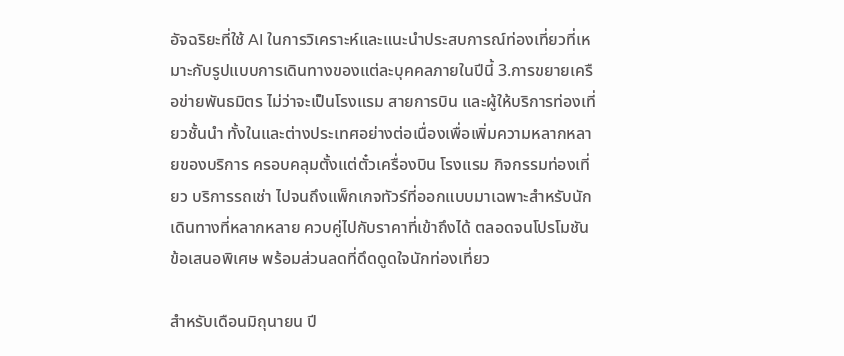อัจฉริยะที่ใช้ AI ในการวิเคราะห์และแนะนำประสบการณ์ท่องเที่ยวที่เหมาะกับรูปแบบการเดินทางของแต่ละบุคคลภายในปีนี้ 3.การขยายเครือข่ายพันธมิตร ไม่ว่าจะเป็นโรงแรม สายการบิน และผู้ให้บริการท่องเที่ยวชั้นนำ ทั้งในและต่างประเทศอย่างต่อเนื่องเพื่อเพิ่มความหลากหลายของบริการ ครอบคลุมตั้งแต่ตั๋วเครื่องบิน โรงแรม กิจกรรมท่องเที่ยว บริการรถเช่า ไปจนถึงแพ็กเกจทัวร์ที่ออกแบบมาเฉพาะสำหรับนักเดินทางที่หลากหลาย ควบคู่ไปกับราคาที่เข้าถึงได้ ตลอดจนโปรโมชัน ข้อเสนอพิเศษ พร้อมส่วนลดที่ดึดดูดใจนักท่องเที่ยว

สำหรับเดือนมิถุนายน ปี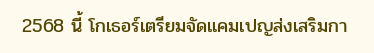2568 นี้ โกเธอร์เตรียมจัดแคมเปญส่งเสริมกา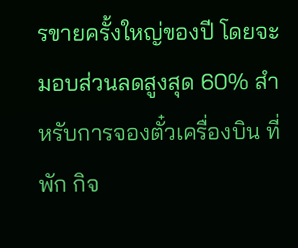รขายครั้งใหญ่ของปี โดยจะมอบส่วนลดสูงสุด 60% สำหรับการจองตั๋วเครื่องบิน ที่พัก กิจ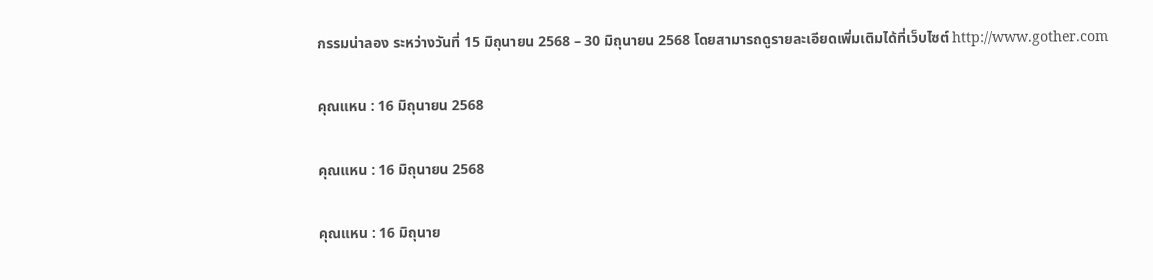กรรมน่าลอง ระหว่างวันที่ 15 มิถุนายน 2568 – 30 มิถุนายน 2568 โดยสามารถดูรายละเอียดเพิ่มเติมได้ที่เว็บไซต์ http://www.gother.com

คุณแหน : 16 มิถุนายน 2568

คุณแหน : 16 มิถุนายน 2568

คุณแหน : 16 มิถุนาย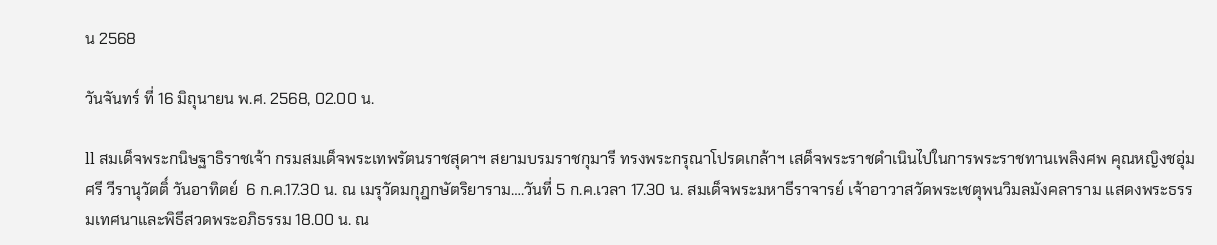น 2568

วันจันทร์ ที่ 16 มิถุนายน พ.ศ. 2568, 02.00 น.

ll สมเด็จพระกนิษฐาธิราชเจ้า กรมสมเด็จพระเทพรัตนราชสุดาฯ สยามบรมราชกุมารี ทรงพระกรุณาโปรดเกล้าฯ เสด็จพระราชดำเนินไปในการพระราชทานเพลิงศพ คุณหญิงชอุ่มศรี วีรานุวัตติ์ วันอาทิตย์  6 ก.ค.17.30 น. ณ เมรุวัดมกุฎกษัตริยาราม….วันที่ 5 ก.ค.เวลา 17.30 น. สมเด็จพระมหาธีราจารย์ เจ้าอาวาสวัดพระเชตุพนวิมลมังคลาราม แสดงพระธรรมเทศนาและพิธีสวดพระอภิธรรม 18.00 น. ณ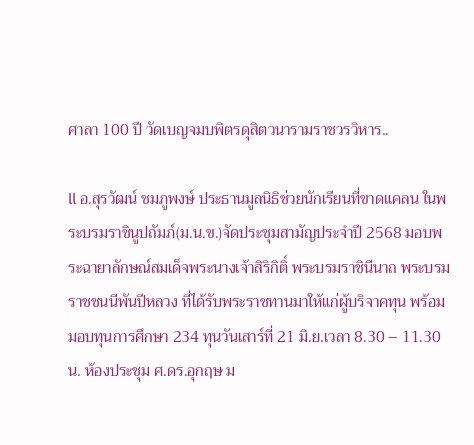ศาลา 100 ปี วัดเบญจมบพิตรดุสิตวนารามราชวรวิหาร..

ll อ.สุรวัฒน์ ชมภูพงษ์ ประธานมูลนิธิช่วยนักเรียนที่ขาดแคลน ในพระบรมราชินูปถัมภ์(ม.น.ข.)จัดประชุมสามัญประจำปี 2568 มอบพระฉายาลักษณ์สมเด็จพระนางเจ้าสิริกิติ์ พระบรมราชินีนาถ พระบรมราชชนนีพันปีหลวง ที่ได้รับพระราชทานมาให้แก่ผู้บริจาคทุน พร้อมมอบทุนการศึกษา 234 ทุนวันเสาร์ที่ 21 มิ.ย.เวลา 8.30 – 11.30 น. ห้องประชุม ศ.ดร.อุกฤษ ม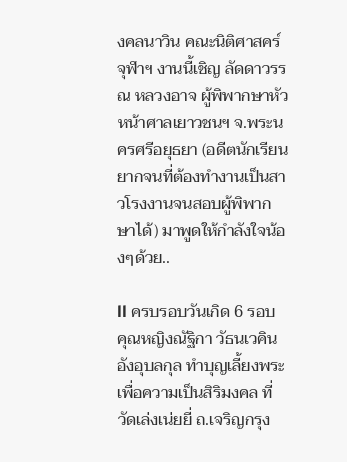งคลนาวิน คณะนิติศาสคร์ จุฬาฯ งานนี้เชิญ ลัดดาวรรณ หลวงอาจ ผู้พิพากษาหัวหน้าศาลเยาวชนฯ จ.พระนครศรีอยุธยา (อดีตนักเรียนยากจนที่ต้องทำงานเป็นสาวโรงงานจนสอบผู้พิพากษาได้) มาพูดให้กำลังใจน้องๆด้วย..

ll ครบรอบวันเกิด 6 รอบ คุณหญิงณัฐิกา วัธนเวคิน อังอุบลกุล ทำบุญเลี้ยงพระเพื่อความเป็นสิริมงคล ที่วัดเล่งเน่ยยี่ ถ.เจริญกรุง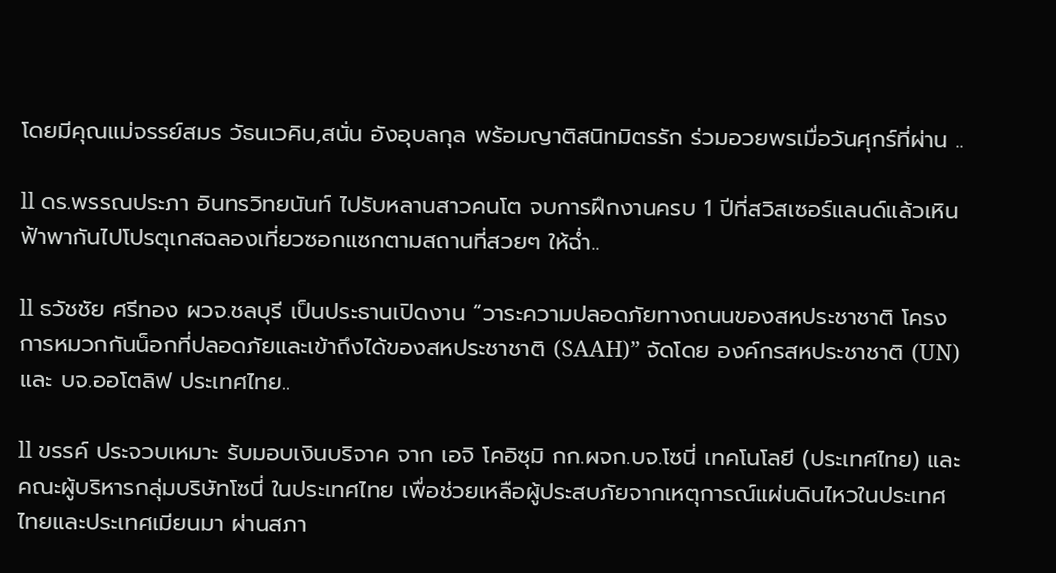โดยมีคุณแม่จรรย์สมร วัธนเวคิน,สนั่น อังอุบลกุล พร้อมญาติสนิทมิตรรัก ร่วมอวยพรเมื่อวันศุกร์ที่ผ่าน ..

ll ดร.พรรณประภา อินทรวิทยนันท์ ไปรับหลานสาวคนโต จบการฝึกงานครบ 1 ปีที่สวิสเซอร์แลนด์แล้วเหินฟ้าพากันไปโปรตุเกสฉลองเที่ยวซอกแซกตามสถานที่สวยๆ ให้ฉ่ำ..

ll ธวัชชัย ศรีทอง ผวจ.ชลบุรี เป็นประธานเปิดงาน “วาระความปลอดภัยทางถนนของสหประชาชาติ โครงการหมวกกันน็อกที่ปลอดภัยและเข้าถึงได้ของสหประชาชาติ (SAAH)” จัดโดย องค์กรสหประชาชาติ (UN) และ บจ.ออโตลิฟ ประเทศไทย..

ll ขรรค์ ประจวบเหมาะ รับมอบเงินบริจาค จาก เอจิ โคอิซุมิ กก.ผจก.บจ.โซนี่ เทคโนโลยี (ประเทศไทย) และคณะผู้บริหารกลุ่มบริษัทโซนี่ ในประเทศไทย เพื่อช่วยเหลือผู้ประสบภัยจากเหตุการณ์แผ่นดินไหวในประเทศไทยและประเทศเมียนมา ผ่านสภา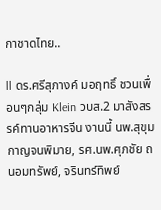กาชาดไทย..

ll ดร.ศรีสุภางค์ มอฤทธิ์ ชวนเพื่อนๆกลุ่ม Klein วบส.2 มาสังสรรค์ทานอาหารจีน งานนี้ นพ.สุขุม กาญจนพิมาย, รศ.นพ.ศุภชัย ถนอมทรัพย์, จรินทร์ทิพย์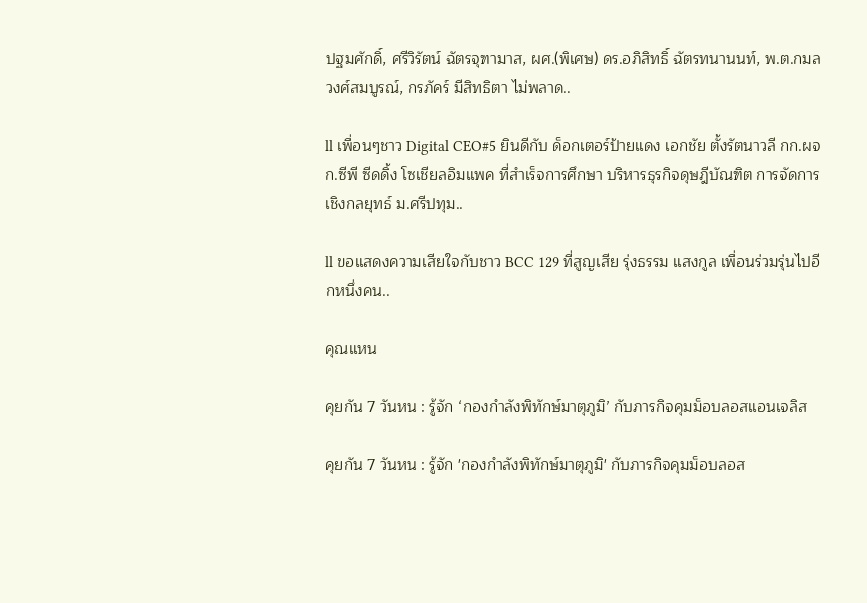ปฐมศักดิ์, ศรีวิรัตน์ ฉัตรจุฑามาส, ผศ.(พิเศษ) ดร.อภิสิทธิ์ ฉัตรทนานนท์, พ.ต.กมล วงศ์สมบูรณ์, กรภัคร์ มีสิทธิตา ไม่พลาด..

ll เพื่อนๆชาว Digital CEO#5 ยินดีกับ ด็อกเตอร์ป้ายแดง เอกชัย ตั้งรัตนาวลี กก.ผจก.ซีพี ซีดดิ้ง โซเชียลอิมแพค ที่สำเร็จการศึกษา บริหารธุรกิจดุษฎีบัณฑิต การจัดการเชิงกลยุทธ์ ม.ศรีปทุม..

ll ขอแสดงความเสียใจกับชาว BCC 129 ที่สูญเสีย รุ่งธรรม แสงกูล เพื่อนร่วมรุ่นไปอีกหนึ่งคน..

คุณแหน

คุยกัน 7 วันหน : รู้จัก ‘กองกำลังพิทักษ์มาตุภูมิ’ กับภารกิจคุมม็อบลอสแอนเจลิส

คุยกัน 7 วันหน : รู้จัก 'กองกำลังพิทักษ์มาตุภูมิ' กับภารกิจคุมม็อบลอส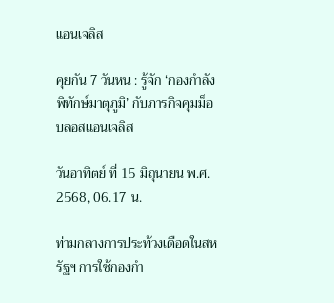แอนเจลิส

คุยกัน 7 วันหน : รู้จัก ‘กองกำลังพิทักษ์มาตุภูมิ’ กับภารกิจคุมม็อบลอสแอนเจลิส

วันอาทิตย์ ที่ 15 มิถุนายน พ.ศ. 2568, 06.17 น.

ท่ามกลางการประท้วงเดือดในสหรัฐฯ การใช้กองกำ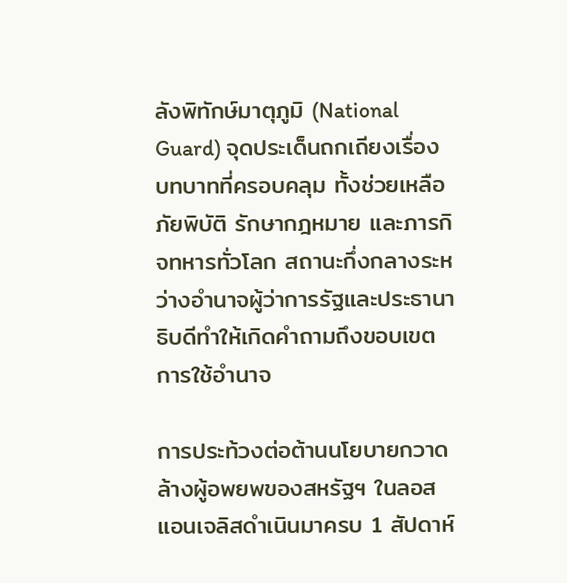ลังพิทักษ์มาตุภูมิ (National Guard) จุดประเด็นถกเถียงเรื่องบทบาทที่ครอบคลุม ทั้งช่วยเหลือภัยพิบัติ รักษากฎหมาย และภารกิจทหารทั่วโลก สถานะกึ่งกลางระหว่างอำนาจผู้ว่าการรัฐและประธานาธิบดีทำให้เกิดคำถามถึงขอบเขตการใช้อำนาจ

การประท้วงต่อต้านนโยบายกวาดล้างผู้อพยพของสหรัฐฯ ในลอสแอนเจลิสดำเนินมาครบ 1 สัปดาห์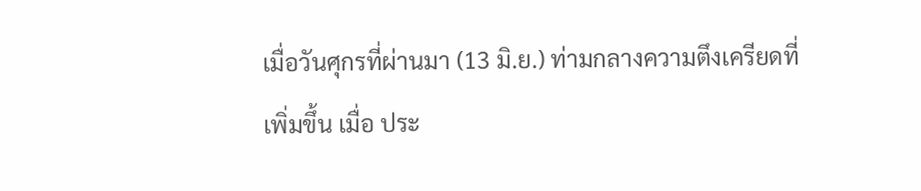เมื่อวันศุกรที่ผ่านมา (13 มิ.ย.) ท่ามกลางความตึงเครียดที่เพิ่มขึ้น เมื่อ ประ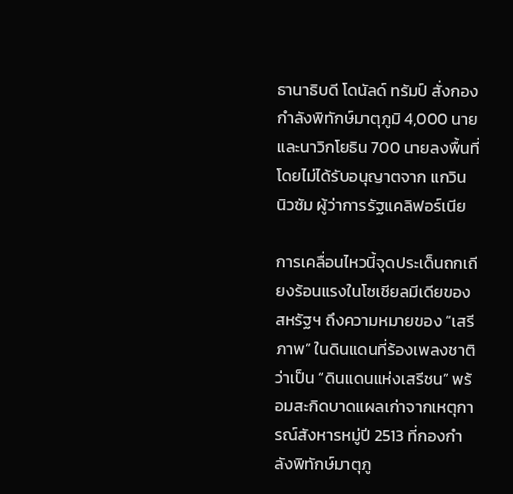ธานาธิบดี โดนัลด์ ทรัมป์ สั่งกองกำลังพิทักษ์มาตุภูมิ 4,000 นาย และนาวิกโยธิน 700 นายลงพื้นที่ โดยไม่ได้รับอนุญาตจาก แกวิน นิวซัม ผู้ว่าการรัฐแคลิฟอร์เนีย

การเคลื่อนไหวนี้จุดประเด็นถกเถียงร้อนแรงในโซเชียลมีเดียของสหรัฐฯ ถึงความหมายของ “เสรีภาพ” ในดินแดนที่ร้องเพลงชาติว่าเป็น “ดินแดนแห่งเสรีชน” พร้อมสะกิดบาดแผลเก่าจากเหตุการณ์สังหารหมู่ปี 2513 ที่กองกำลังพิทักษ์มาตุภู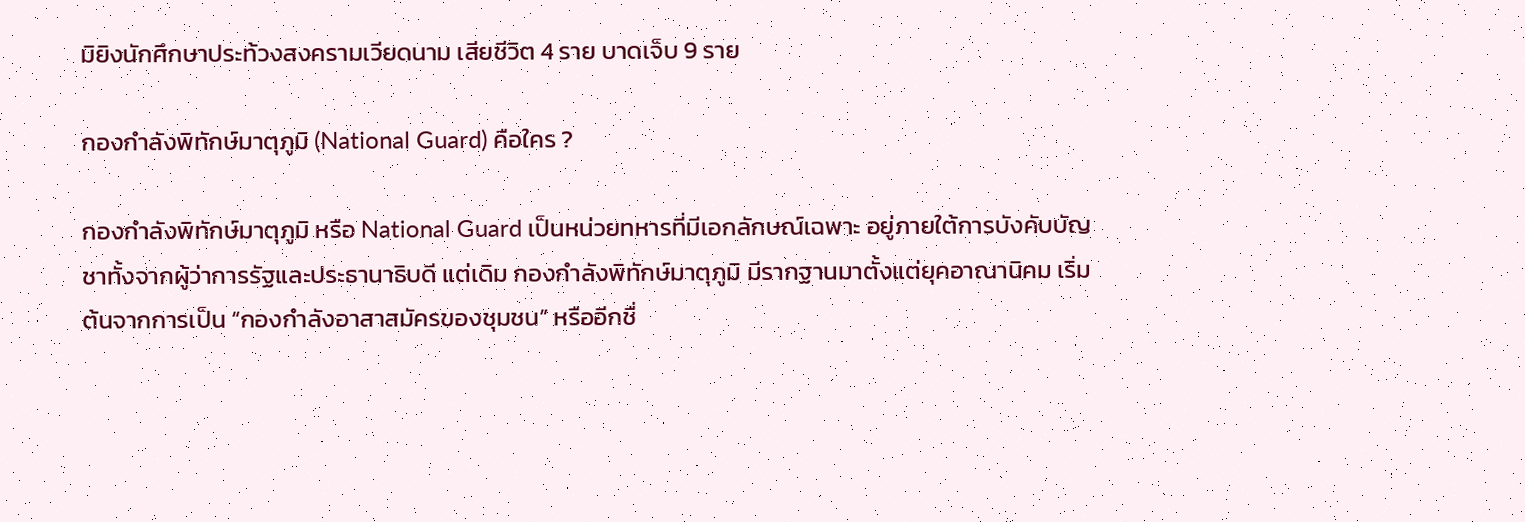มิยิงนักศึกษาประท้วงสงครามเวียดนาม เสียชีวิต 4 ราย บาดเจ็บ 9 ราย

กองกำลังพิทักษ์มาตุภูมิ (National Guard) คือใคร ?

กองกำลังพิทักษ์มาตุภูมิ หรือ National Guard เป็นหน่วยทหารที่มีเอกลักษณ์เฉพาะ อยู่ภายใต้การบังคับบัญชาทั้งจากผู้ว่าการรัฐและประธานาธิบดี แต่เดิม กองกำลังพิทักษ์มาตุภูมิ มีรากฐานมาตั้งแต่ยุคอาณานิคม เริ่มต้นจากการเป็น “กองกำลังอาสาสมัครของชุมชน” หรืออีกชื่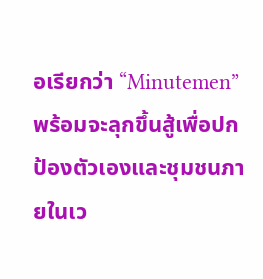อเรียกว่า “Minutemen” พร้อมจะลุกขึ้นสู้เพื่อปกป้องตัวเองและชุมชนภายในเว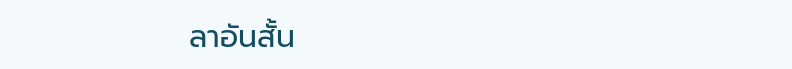ลาอันสั้น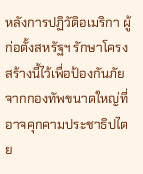หลังการปฏิวัติอเมริกา ผู้ก่อตั้งสหรัฐฯ รักษาโครงสร้างนี้ไว้เพื่อป้องกันภัยจากกองทัพขนาดใหญ่ที่อาจคุกคามประชาธิปไตย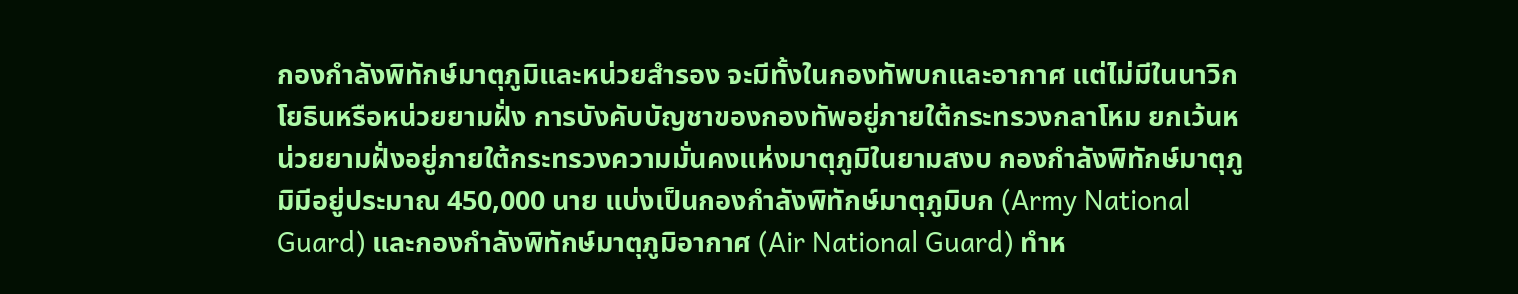กองกำลังพิทักษ์มาตุภูมิและหน่วยสำรอง จะมีทั้งในกองทัพบกและอากาศ แต่ไม่มีในนาวิกโยธินหรือหน่วยยามฝั่ง การบังคับบัญชาของกองทัพอยู่ภายใต้กระทรวงกลาโหม ยกเว้นหน่วยยามฝั่งอยู่ภายใต้กระทรวงความมั่นคงแห่งมาตุภูมิในยามสงบ กองกำลังพิทักษ์มาตุภูมิมีอยู่ประมาณ 450,000 นาย แบ่งเป็นกองกำลังพิทักษ์มาตุภูมิบก (Army National Guard) และกองกำลังพิทักษ์มาตุภูมิอากาศ (Air National Guard) ทำห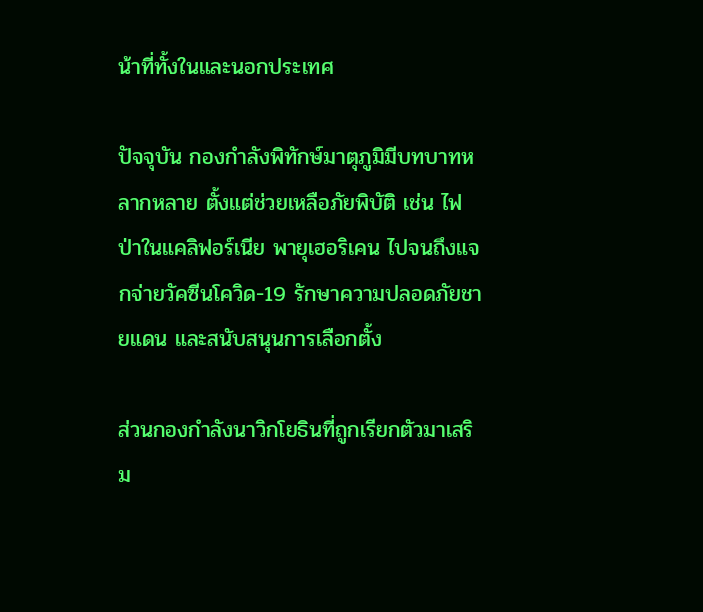น้าที่ทั้งในและนอกประเทศ

ปัจจุบัน กองกำลังพิทักษ์มาตุภูมิมีบทบาทหลากหลาย ตั้งแต่ช่วยเหลือภัยพิบัติ เช่น ไฟป่าในแคลิฟอร์เนีย พายุเฮอริเคน ไปจนถึงแจกจ่ายวัคซีนโควิด-19 รักษาความปลอดภัยชายแดน และสนับสนุนการเลือกตั้ง

ส่วนกองกำลังนาวิกโยธินที่ถูกเรียกตัวมาเสริม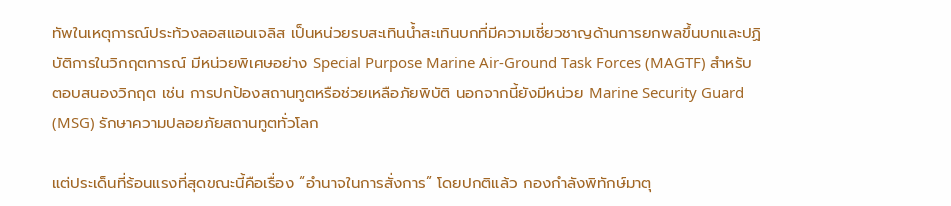ทัพในเหตุการณ์ประท้วงลอสแอนเจลิส เป็นหน่วยรบสะเทินน้ำสะเทินบกที่มีความเชี่ยวชาญด้านการยกพลขึ้นบกและปฏิบัติการในวิกฤตการณ์ มีหน่วยพิเศษอย่าง Special Purpose Marine Air-Ground Task Forces (MAGTF) สำหรับตอบสนองวิกฤต เช่น การปกป้องสถานทูตหรือช่วยเหลือภัยพิบัติ นอกจากนี้ยังมีหน่วย Marine Security Guard (MSG) รักษาความปลอยภัยสถานทูตทั่วโลก

แต่ประเด็นที่ร้อนแรงที่สุดขณะนี้คือเรื่อง “อำนาจในการสั่งการ” โดยปกติแล้ว กองกำลังพิทักษ์มาตุ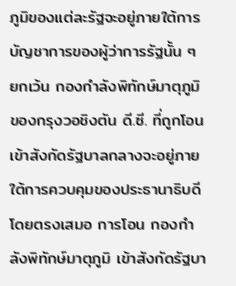ภูมิของแต่ละรัฐจะอยู่ภายใต้การบัญชาการของผู้ว่าการรัฐนั้น ๆ ยกเว้น กองกำลังพิทักษ์มาตุภูมิของกรุงวอชิงตัน ดี.ซี. ที่ถูกโอนเข้าสังกัดรัฐบาลกลางจะอยู่ภายใต้การควบคุมของประธานาธิบดีโดยตรงเสมอ การโอน กองกำลังพิทักษ์มาตุภูมิ เข้าสังกัดรัฐบา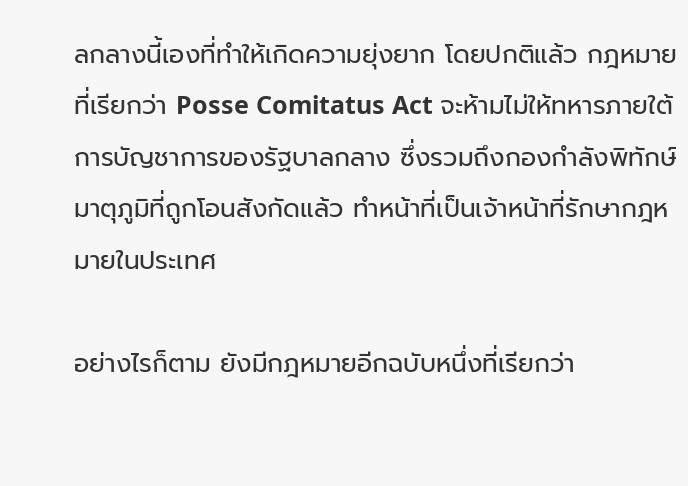ลกลางนี้เองที่ทำให้เกิดความยุ่งยาก โดยปกติแล้ว กฎหมายที่เรียกว่า Posse Comitatus Act จะห้ามไม่ให้ทหารภายใต้การบัญชาการของรัฐบาลกลาง ซึ่งรวมถึงกองกำลังพิทักษ์มาตุภูมิที่ถูกโอนสังกัดแล้ว ทำหน้าที่เป็นเจ้าหน้าที่รักษากฎหมายในประเทศ

อย่างไรก็ตาม ยังมีกฎหมายอีกฉบับหนึ่งที่เรียกว่า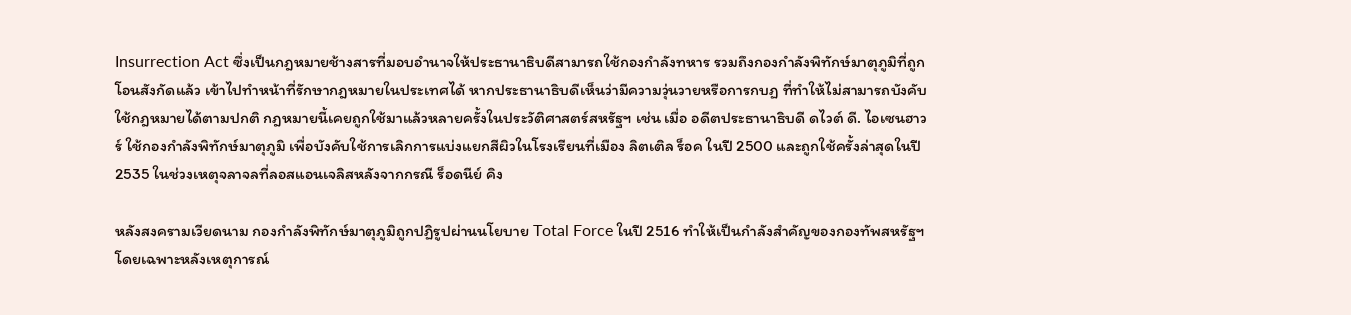Insurrection Act ซึ่งเป็นกฎหมายช้างสารที่มอบอำนาจให้ประธานาธิบดีสามารถใช้กองกำลังทหาร รวมถึงกองกำลังพิทักษ์มาตุภูมิที่ถูกโอนสังกัดแล้ว เข้าไปทำหน้าที่รักษากฎหมายในประเทศได้ หากประธานาธิบดีเห็นว่ามีความวุ่นวายหรือการกบฏ ที่ทำให้ไม่สามารถบังคับใช้กฎหมายได้ตามปกติ กฎหมายนี้เคยถูกใช้มาแล้วหลายครั้งในประวัติศาสตร์สหรัฐฯ เช่น เมื่อ อดีตประธานาธิบดี ดไวต์ ดี. ไอเซนฮาวร์ ใช้กองกำลังพิทักษ์มาตุภูมิ เพื่อบังคับใช้การเลิกการแบ่งแยกสีผิวในโรงเรียนที่เมือง ลิตเติล ร็อค ในปี 2500 และถูกใช้ครั้งล่าสุดในปี 2535 ในช่วงเหตุจลาจลที่ลอสแอนเจลิสหลังจากกรณี ร็อดนีย์ คิง

หลังสงครามเวียดนาม กองกำลังพิทักษ์มาตุภูมิถูกปฏิรูปผ่านนโยบาย Total Force ในปี 2516 ทำให้เป็นกำลังสำคัญของกองทัพสหรัฐฯ โดยเฉพาะหลังเหตุการณ์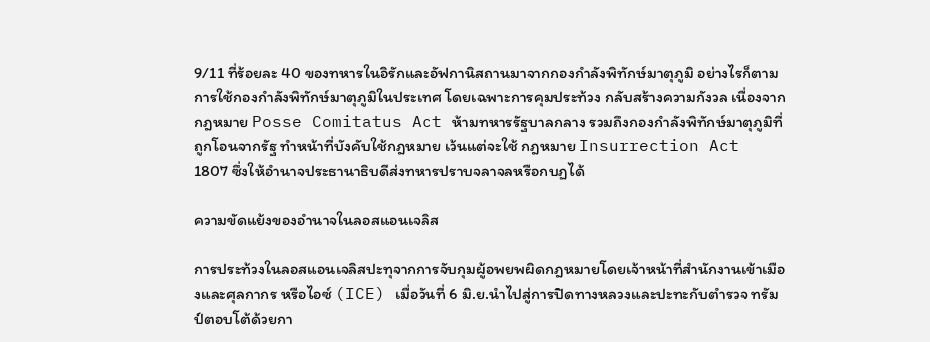9/11 ที่ร้อยละ 40 ของทหารในอิรักและอัฟกานิสถานมาจากกองกำลังพิทักษ์มาตุภูมิ อย่างไรก็ตาม การใช้กองกำลังพิทักษ์มาตุภูมิในประเทศ โดยเฉพาะการคุมประท้วง กลับสร้างความกังวล เนื่องจากกฎหมาย Posse Comitatus Act ห้ามทหารรัฐบาลกลาง รวมถึงกองกำลังพิทักษ์มาตุภูมิที่ถูกโอนจากรัฐ ทำหน้าที่บังคับใช้กฎหมาย เว้นแต่จะใช้ กฎหมาย Insurrection Act 1807 ซึ่งให้อำนาจประธานาธิบดีส่งทหารปราบจลาจลหรือกบฏได้

ความขัดแย้งของอำนาจในลอสแอนเจลิส

การประท้วงในลอสแอนเจลิสปะทุจากการจับกุมผู้อพยพผิดกฎหมายโดยเจ้าหน้าที่สำนักงานเข้าเมืองและศุลกากร หรือไอซ์ (ICE) เมื่อวันที่ 6 มิ.ย.นำไปสู่การปิดทางหลวงและปะทะกับตำรวจ ทรัมป์ตอบโต้ด้วยกา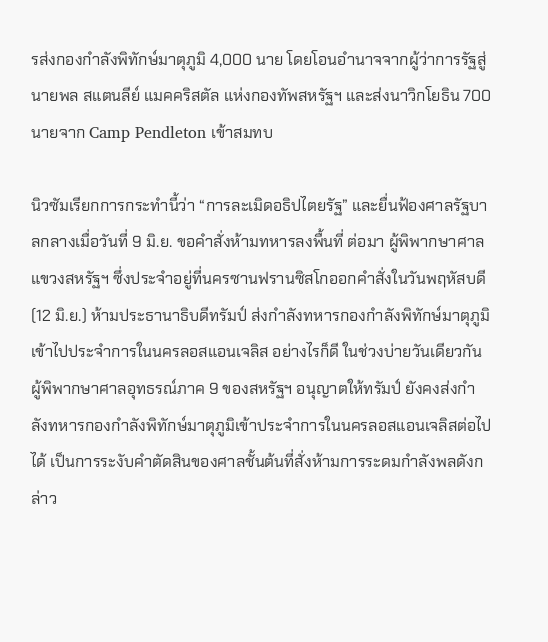รส่งกองกำลังพิทักษ์มาตุภูมิ 4,000 นาย โดยโอนอำนาจจากผู้ว่าการรัฐสู่นายพล สแตนลีย์ แมคคริสตัล แห่งกองทัพสหรัฐฯ และส่งนาวิกโยธิน 700 นายจาก Camp Pendleton เข้าสมทบ

นิวซัมเรียกการกระทำนี้ว่า “การละเมิดอธิปไตยรัฐ” และยื่นฟ้องศาลรัฐบาลกลางเมื่อวันที่ 9 มิ.ย. ขอคำสั่งห้ามทหารลงพื้นที่ ต่อมา ผู้พิพากษาศาลแขวงสหรัฐฯ ซึ่งประจำอยู่ที่นครซานฟรานซิสโกออกคำสั่งในวันพฤหัสบดี (12 มิ.ย.) ห้ามประธานาธิบดีทรัมป์ ส่งกำลังทหารกองกำลังพิทักษ์มาตุภูมิ เข้าไปประจำการในนครลอสแอนเจลิส อย่างไรก็ดี ในช่วงบ่ายวันเดียวกัน ผู้พิพากษาศาลอุทธรณ์ภาค 9 ของสหรัฐฯ อนุญาตให้ทรัมป์ ยังคงส่งกำลังทหารกองกำลังพิทักษ์มาตุภูมิเข้าประจำการในนครลอสแอนเจลิสต่อไปได้ เป็นการระงับคำตัดสินของศาลชั้นต้นที่สั่งห้ามการระดมกำลังพลดังกล่าว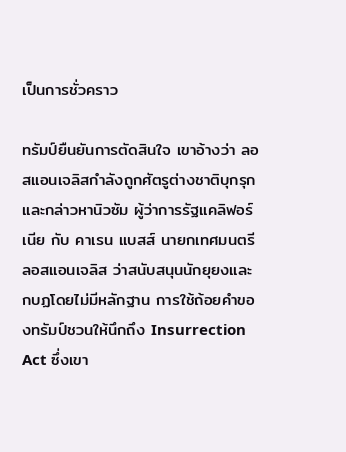เป็นการชั่วคราว

ทรัมป์ยืนยันการตัดสินใจ เขาอ้างว่า ลอสแอนเจลิสกำลังถูกศัตรูต่างชาติบุกรุก และกล่าวหานิวซัม ผู้ว่าการรัฐแคลิฟอร์เนีย กับ คาเรน แบสส์ นายกเทศมนตรีลอสแอนเจลิส ว่าสนับสนุนนักยุยงและกบฏโดยไม่มีหลักฐาน การใช้ถ้อยคำของทรัมป์ชวนให้นึกถึง Insurrection Act ซึ่งเขา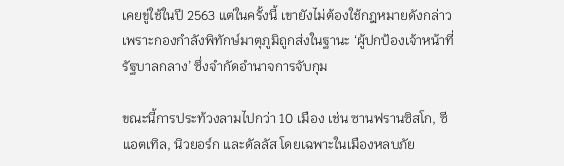เคยขู่ใช้ในปี 2563 แต่ในครั้งนี้ เขายังไม่ต้องใช้กฎหมายดังกล่าว เพราะกองกำลังพิทักษ์มาตุภูมิถูกส่งในฐานะ ‘ผู้ปกป้องเจ้าหน้าที่รัฐบาลกลาง’ ซึ่งจำกัดอำนาจการจับกุม

ขณะนี้การประท้วงลามไปกว่า 10 เมือง เช่น ซานฟรานซิสโก, ซีแอตเทิล, นิวยอร์ก และดัลลัส โดยเฉพาะในเมืองหลบภัย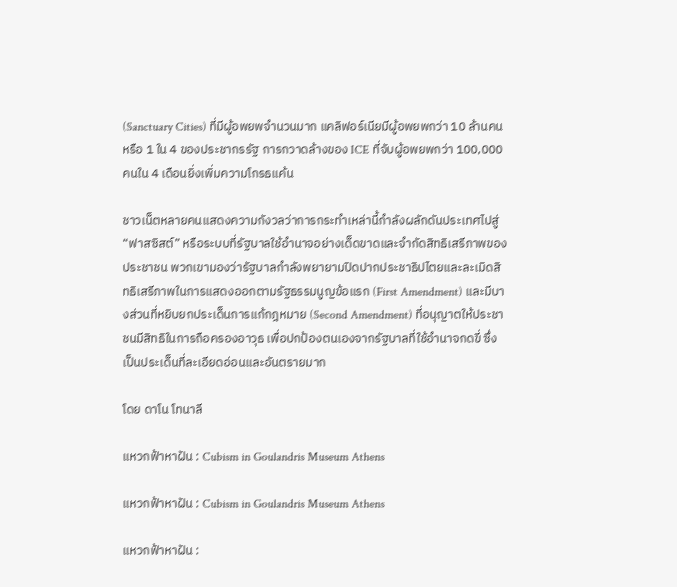(Sanctuary Cities) ที่มีผู้อพยพจำนวนมาก แคลิฟอร์เนียมีผู้อพยพกว่า 10 ล้านคน หรือ 1 ใน 4 ของประชากรรัฐ การกวาดล้างของ ICE ที่จับผู้อพยพกว่า 100,000 คนใน 4 เดือนยิ่งเพิ่มความโกรธแค้น

ชาวเน็ตหลายคนแสดงความกังวลว่าการกระทำเหล่านี้กำลังผลักดันประเทศไปสู่ “ฟาสซิสต์” หรือระบบที่รัฐบาลใช้อำนาจอย่างเด็ดขาดและจำกัดสิทธิเสรีภาพของประชาชน พวกเขามองว่ารัฐบาลกำลังพยายามปิดปากประชาธิปไตยและละเมิดสิทธิเสรีภาพในการแสดงออกตามรัฐธรรมนูญข้อแรก (First Amendment) และมีบางส่วนที่หยิบยกประเด็นการแก้กฎหมาย (Second Amendment) ที่อนุญาตให้ประชาชนมีสิทธิในการถือครองอาวุธ เพื่อปกป้องตนเองจากรัฐบาลที่ใช้อำนาจกดขี่ ซึ่งเป็นประเด็นที่ละเอียดอ่อนและอันตรายมาก

โดย ดาโน โทนาลี

แหวกฟ้าหาฝัน : Cubism in Goulandris Museum Athens

แหวกฟ้าหาฝัน : Cubism in Goulandris Museum Athens

แหวกฟ้าหาฝัน :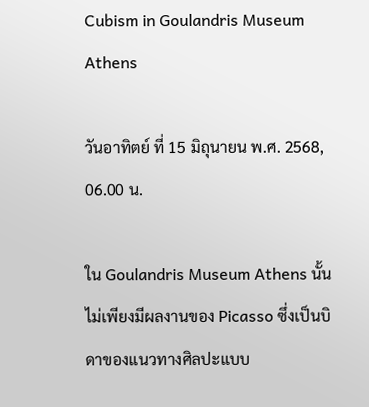Cubism in Goulandris Museum Athens

วันอาทิตย์ ที่ 15 มิถุนายน พ.ศ. 2568, 06.00 น.

ใน Goulandris Museum Athens นั้นไม่เพียงมีผลงานของ Picasso ซึ่งเป็นบิดาของแนวทางศิลปะแบบ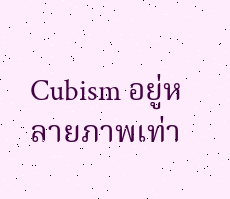Cubism อยู่หลายภาพเท่า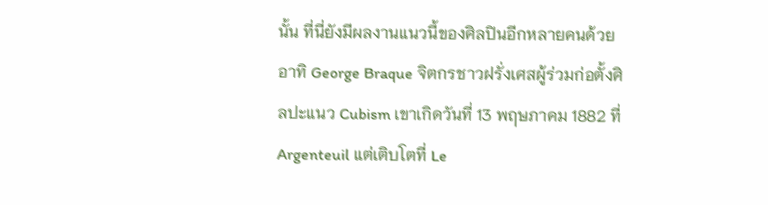นั้น ที่นี่ยังมีผลงานแนวนี้ของศิลปินอีกหลายคนด้วย อาทิ George Braque จิตกรชาวฝรั่งเศสผู้ร่วมก่อตั้งศิลปะแนว Cubism เขาเกิดวันที่ 13 พฤษภาคม 1882 ที่ Argenteuil แต่เติบโตที่ Le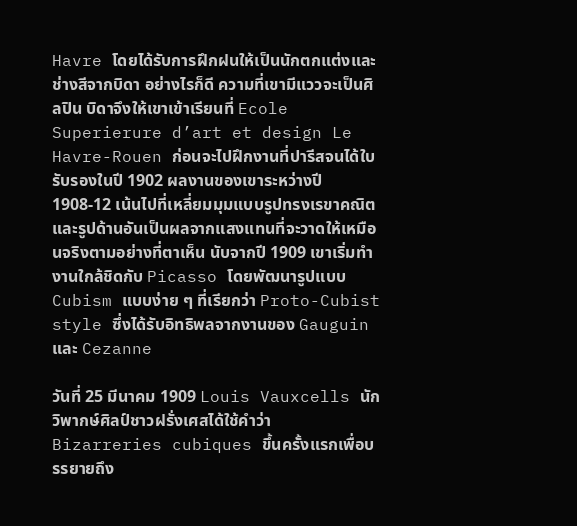Havre โดยได้รับการฝึกฝนให้เป็นนักตกแต่งและช่างสีจากบิดา อย่างไรก็ดี ความที่เขามีแววจะเป็นศิลปิน บิดาจึงให้เขาเข้าเรียนที่ Ecole Superierure d’art et design Le Havre-Rouen ก่อนจะไปฝึกงานที่ปารีสจนได้ใบรับรองในปี 1902 ผลงานของเขาระหว่างปี 1908-12 เน้นไปที่เหลี่ยมมุมแบบรูปทรงเรขาคณิตและรูปด้านอันเป็นผลจากแสงแทนที่จะวาดให้เหมือนจริงตามอย่างที่ตาเห็น นับจากปี 1909 เขาเริ่มทำงานใกล้ชิดกับ Picasso โดยพัฒนารูปแบบ Cubism แบบง่าย ๆ ที่เรียกว่า Proto-Cubist style ซึ่งได้รับอิทธิพลจากงานของ Gauguin และ Cezanne

วันที่ 25 มีนาคม 1909 Louis Vauxcells นักวิพากษ์ศิลป์ชาวฝรั่งเศสได้ใช้คำว่า Bizarreries cubiques ขึ้นครั้งแรกเพื่อบรรยายถึง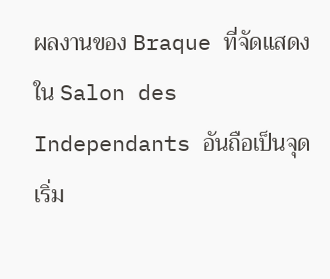ผลงานของ Braque ที่จัดแสดงใน Salon des Independants อันถือเป็นจุดเริ่ม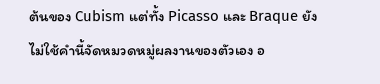ต้นของ Cubism แต่ทั้ง Picasso และ Braque ยังไม่ใช้คำนี้จัดหมวดหมู่ผลงานของตัวเอง อ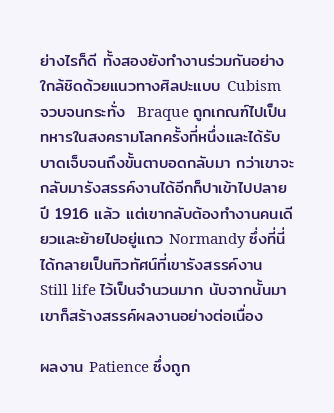ย่างไรก็ดี ทั้งสองยังทำงานร่วมกันอย่างใกล้ชิดด้วยแนวทางศิลปะแบบ Cubism จวบจนกระทั่ง  Braque ถูกเกณฑ์ไปเป็นทหารในสงครามโลกครั้งที่หนึ่งและได้รับบาดเจ็บจนถึงขั้นตาบอดกลับมา กว่าเขาจะกลับมารังสรรค์งานได้อีกก็ปาเข้าไปปลายปี 1916 แล้ว แต่เขากลับต้องทำงานคนเดียวและย้ายไปอยู่แถว Normandy ซึ่งที่นี่ได้กลายเป็นทิวทัศน์ที่เขารังสรรค์งาน Still life ไว้เป็นจำนวนมาก นับจากนั้นมา เขาก็สร้างสรรค์ผลงานอย่างต่อเนื่อง

ผลงาน Patience ซึ่งถูก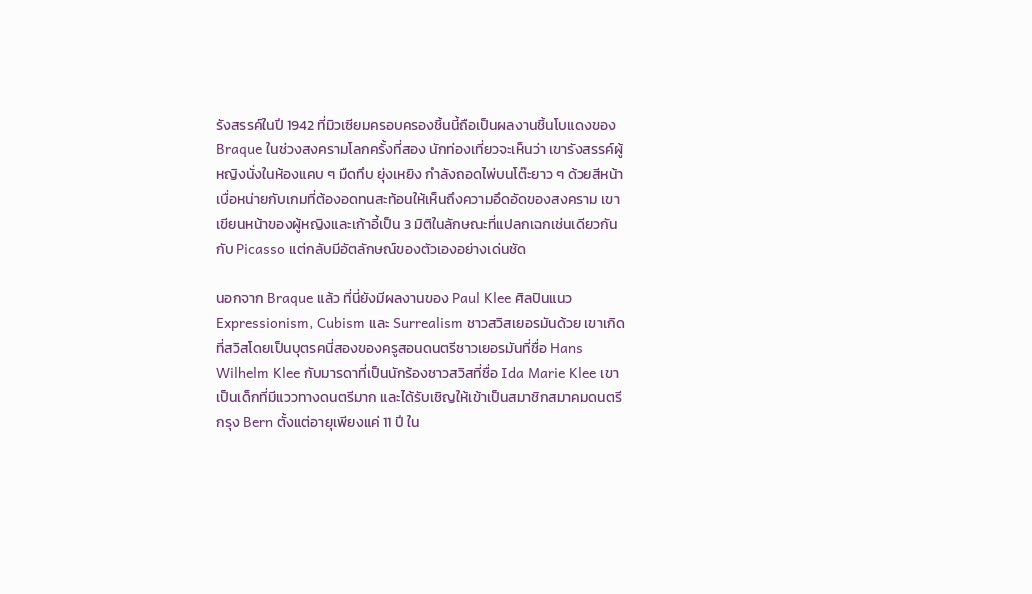รังสรรค์ในปี 1942 ที่มิวเซียมครอบครองชิ้นนี้ถือเป็นผลงานชิ้นโบแดงของ Braque ในช่วงสงครามโลกครั้งที่สอง นักท่องเที่ยวจะเห็นว่า เขารังสรรค์ผู้หญิงนั่งในห้องแคบ ๆ มืดทึบ ยุ่งเหยิง กำลังถอดไพ่บนโต๊ะยาว ๆ ด้วยสีหน้าเบื่อหน่ายกับเกมที่ต้องอดทนสะท้อนให้เห็นถึงความอึดอัดของสงคราม เขาเขียนหน้าของผู้หญิงและเก้าอี้เป็น 3 มิติในลักษณะที่แปลกเฉกเช่นเดียวกันกับ Picasso แต่กลับมีอัตลักษณ์ของตัวเองอย่างเด่นชัด

นอกจาก Braque แล้ว ที่นี่ยังมีผลงานของ Paul Klee ศิลปินแนว Expressionism, Cubism และ Surrealism ชาวสวิสเยอรมันด้วย เขาเกิดที่สวิสโดยเป็นบุตรคนี่สองของครูสอนดนตรีชาวเยอรมันที่ชื่อ Hans Wilhelm Klee กับมารดาที่เป็นนักร้องชาวสวิสที่ชื่อ Ida Marie Klee เขาเป็นเด็กที่มีแววทางดนตรีมาก และได้รับเชิญให้เข้าเป็นสมาชิกสมาคมดนตรีกรุง Bern ตั้งแต่อายุเพียงแค่ 11 ปี ใน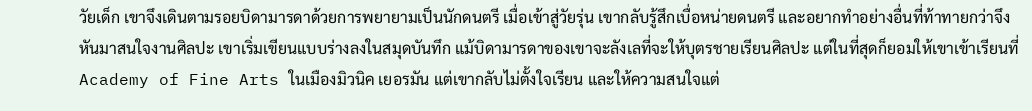วัยเด็ก เขาจึงเดินตามรอยบิดามารดาด้วยการพยายามเป็นนักดนตรี เมื่อเข้าสู่วัยรุ่น เขากลับรู้สึกเบื่อหน่ายดนตรี และอยากทำอย่างอื่นที่ท้าทายกว่าจึงหันมาสนใจงานศิลปะ เขาเริ่มเขียนแบบร่างลงในสมุดบันทึก แม้บิดามารดาของเขาจะลังเลที่จะให้บุตรชายเรียนศิลปะ แต่ในที่สุดก็ยอมให้เขาเข้าเรียนที่ Academy of Fine Arts ในเมืองมิวนิค เยอรมัน แต่เขากลับไม่ตั้งใจเรียน และให้ความสนใจแต่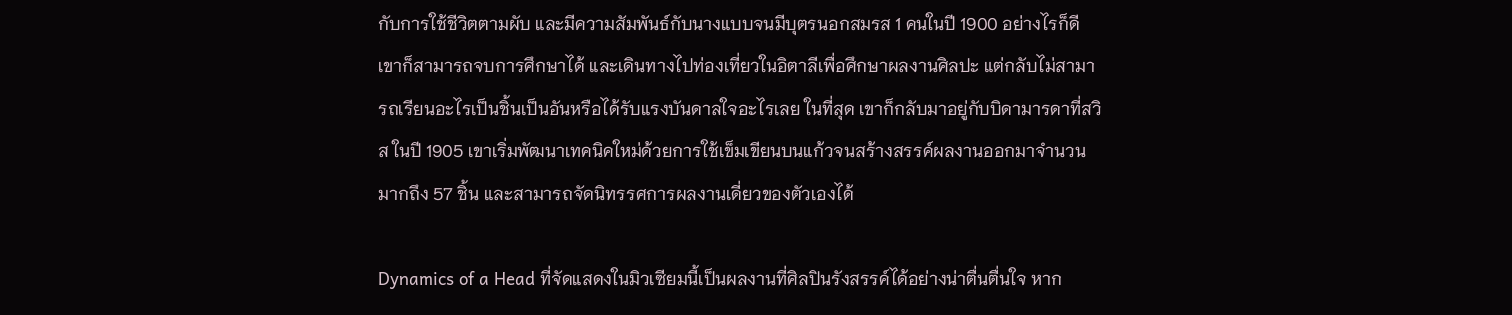กับการใช้ชีวิตตามผับ และมีความสัมพันธ์กับนางแบบจนมีบุตรนอกสมรส 1 คนในปี 1900 อย่างไรก็ดี เขาก็สามารถจบการศึกษาได้ และเดินทางไปท่องเที่ยวในอิตาลีเพื่อศึกษาผลงานศิลปะ แต่กลับไม่สามารถเรียนอะไรเป็นชิ้นเป็นอันหรือได้รับแรงบันดาลใจอะไรเลย ในที่สุด เขาก็กลับมาอยู่กับบิดามารดาที่สวิส ในปี 1905 เขาเริ่มพัฒนาเทคนิคใหม่ด้วยการใช้เข็มเขียนบนแก้วจนสร้างสรรค์ผลงานออกมาจำนวนมากถึง 57 ชิ้น และสามารถจัดนิทรรศการผลงานเดี่ยวของตัวเองได้

Dynamics of a Head ที่จัดแสดงในมิวเซียมนี้เป็นผลงานที่ศิลปินรังสรรค์ได้อย่างน่าตื่นตื่นใจ หาก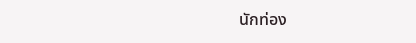นักท่อง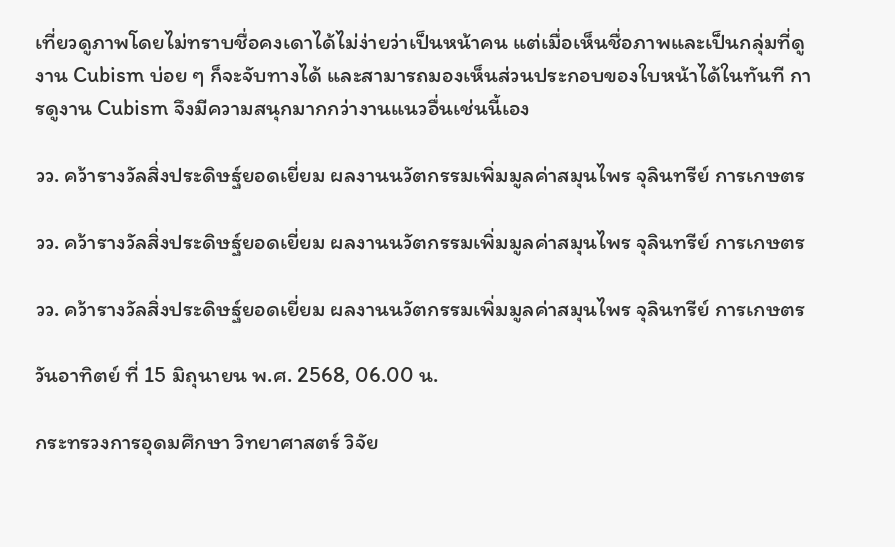เที่ยวดูภาพโดยไม่ทราบชื่อคงเดาได้ไม่ง่ายว่าเป็นหน้าคน แต่เมื่อเห็นชื่อภาพและเป็นกลุ่มที่ดูงาน Cubism บ่อย ๆ ก็จะจับทางได้ และสามารถมองเห็นส่วนประกอบของใบหน้าได้ในทันที การดูงาน Cubism จึงมีความสนุกมากกว่างานแนวอื่นเช่นนี้เอง

วว. คว้ารางวัลสิ่งประดิษฐ์ยอดเยี่ยม ผลงานนวัตกรรมเพิ่มมูลค่าสมุนไพร จุลินทรีย์ การเกษตร

วว. คว้ารางวัลสิ่งประดิษฐ์ยอดเยี่ยม ผลงานนวัตกรรมเพิ่มมูลค่าสมุนไพร จุลินทรีย์ การเกษตร

วว. คว้ารางวัลสิ่งประดิษฐ์ยอดเยี่ยม ผลงานนวัตกรรมเพิ่มมูลค่าสมุนไพร จุลินทรีย์ การเกษตร

วันอาทิตย์ ที่ 15 มิถุนายน พ.ศ. 2568, 06.00 น.

กระทรวงการอุดมศึกษา วิทยาศาสตร์ วิจัย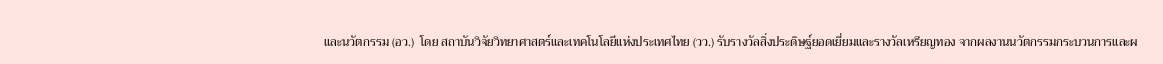และนวัตกรรม (อว.)  โดย สถาบันวิจัยวิทยาศาสตร์และเทคโนโลยีแห่งประเทศไทย (วว.) รับรางวัลสิ่งประดิษฐ์ยอดเยี่ยมและรางวัลเหรียญทอง จากผลงานนวัตกรรมกระบวนการและผ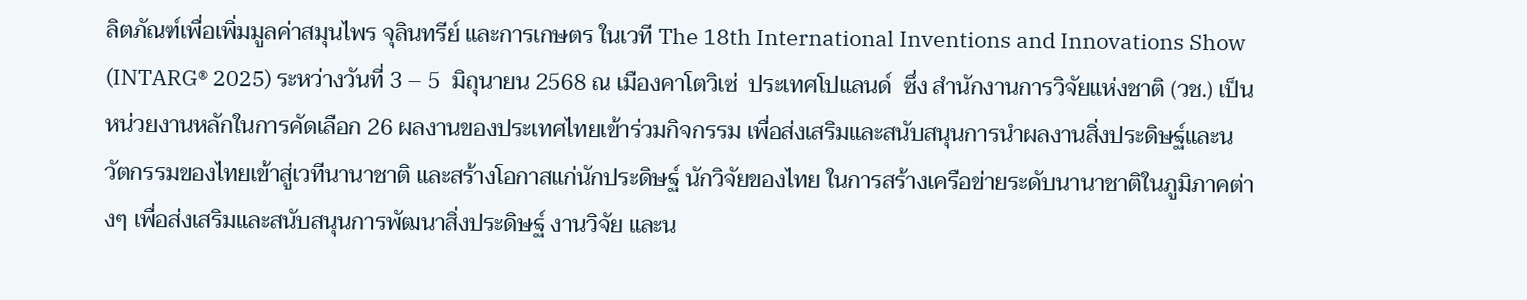ลิตภัณฑ์เพื่อเพิ่มมูลค่าสมุนไพร จุลินทรีย์ และการเกษตร ในเวที The 18th International Inventions and Innovations Show (INTARG® 2025) ระหว่างวันที่ 3 – 5  มิถุนายน 2568 ณ เมืองคาโตวิเซ่  ประเทศโปแลนด์  ซึ่ง สำนักงานการวิจัยแห่งชาติ (วช.) เป็นหน่วยงานหลักในการคัดเลือก 26 ผลงานของประเทศไทยเข้าร่วมกิจกรรม เพื่อส่งเสริมและสนับสนุนการนำผลงานสิ่งประดิษฐ์และนวัตกรรมของไทยเข้าสู่เวทีนานาชาติ และสร้างโอกาสแก่นักประดิษฐ์ นักวิจัยของไทย ในการสร้างเครือข่ายระดับนานาชาติในภูมิภาคต่างๆ เพื่อส่งเสริมและสนับสนุนการพัฒนาสิ่งประดิษฐ์ งานวิจัย และน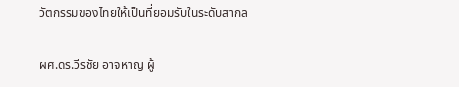วัตกรรมของไทยให้เป็นที่ยอมรับในระดับสากล

ผศ.ดร.วีรชัย อาจหาญ ผู้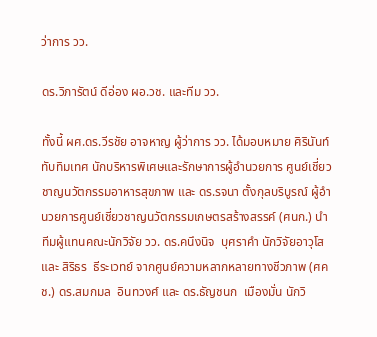ว่าการ วว.

ดร.วิภารัตน์ ดีอ่อง ผอ.วช. และทีม วว.

ทั้งนี้ ผศ.ดร.วีรชัย อาจหาญ ผู้ว่าการ วว. ได้มอบหมาย ศิรินันท์ ทับทิมเทศ นักบริหารพิเศษและรักษาการผู้อำนวยการ ศูนย์เชี่ยวชาญนวัตกรรมอาหารสุขภาพ และ ดร.รจนา ตั้งกุลบริบูรณ์ ผู้อำนวยการศูนย์เชี่ยวชาญนวัตกรรมเกษตรสร้างสรรค์ (ศนก.) นำทีมผู้แทนคณะนักวิจัย วว. ดร.คนึงนิจ  บุศราคำ นักวิจัยอาวุโส และ สิริธร  ธีระเวทย์ จากศูนย์ความหลากหลายทางชีวภาพ (ศคช.) ดร.สมกมล  อินทวงศ์ และ ดร.ธัญชนก  เมืองมั่น นักวิ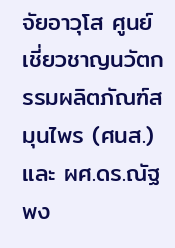จัยอาวุโส ศูนย์เชี่ยวชาญนวัตกรรมผลิตภัณฑ์สมุนไพร (ศนส.) และ ผศ.ดร.ณัฐพง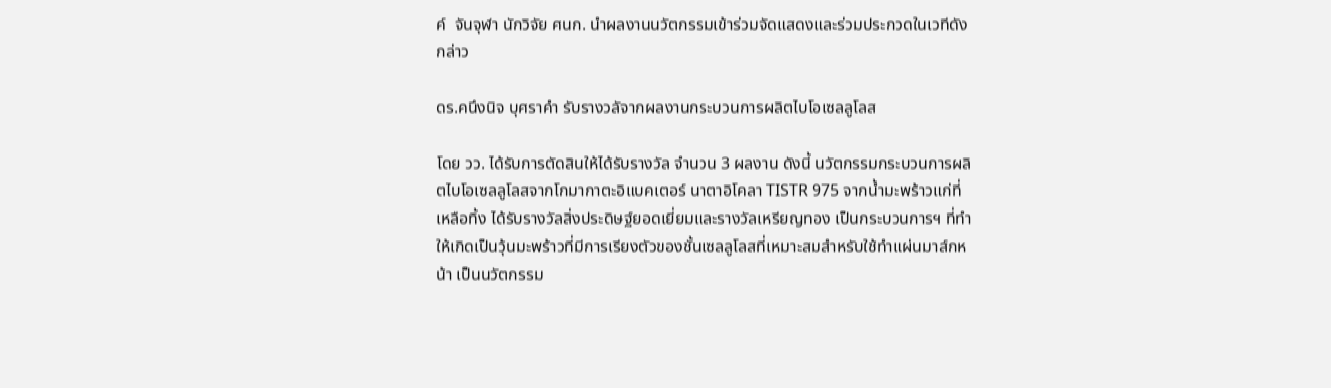ค์  จันจุฬา นักวิจัย ศนก. นำผลงานนวัตกรรมเข้าร่วมจัดแสดงและร่วมประกวดในเวทีดังกล่าว

ดร.คนึงนิจ บุศราคำ รับรางวลัจากผลงานกระบวนการผลิตไบโอเซลลูโลส

โดย วว. ได้รับการตัดสินให้ได้รับรางวัล จำนวน 3 ผลงาน ดังนี้ นวัตกรรมกระบวนการผลิตไบโอเซลลูโลสจากโกมากาตะอิแบคเตอร์ นาตาอิโคลา TISTR 975 จากน้ำมะพร้าวแก่ที่เหลือทิ้ง ได้รับรางวัลสิ่งประดิษฐ์ยอดเยี่ยมและรางวัลเหรียญทอง เป็นกระบวนการฯ ที่ทำให้เกิดเป็นวุ้นมะพร้าวที่มีการเรียงตัวของชั้นเซลลูโลสที่เหมาะสมสำหรับใช้ทำแผ่นมาส์กหน้า เป็นนวัตกรรม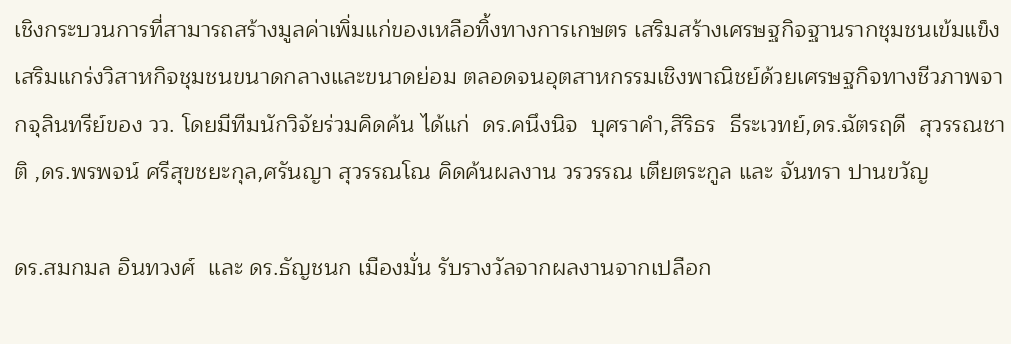เชิงกระบวนการที่สามารถสร้างมูลค่าเพิ่มแก่ของเหลือทิ้งทางการเกษตร เสริมสร้างเศรษฐกิจฐานรากชุมชนเข้มแข็ง เสริมแกร่งวิสาหกิจชุมชนขนาดกลางและขนาดย่อม ตลอดจนอุตสาหกรรมเชิงพาณิชย์ด้วยเศรษฐกิจทางชีวภาพจากจุลินทรีย์ของ วว. โดยมีทีมนักวิจัยร่วมคิดค้น ได้แก่  ดร.คนึงนิจ  บุศราคำ,สิริธร  ธีระเวทย์,ดร.ฉัตรฤดี  สุวรรณชาติ ,ดร.พรพจน์ ศรีสุขชยะกุล,ศรันญา สุวรรณโณ คิดค้นผลงาน วรวรรณ เตียตระกูล และ จันทรา ปานขวัญ

ดร.สมกมล อินทวงศ์  และ ดร.ธัญชนก เมืองมั่น รับรางวัลจากผลงานจากเปลือก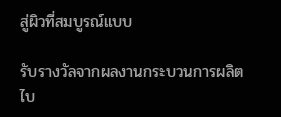สู่ผิวที่สมบูรณ์แบบ

รับรางวัลจากผลงานกระบวนการผลิตไบ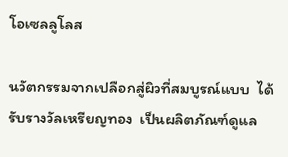โอเซลลูโลส

นวัตกรรมจากเปลือกสู่ผิวที่สมบูรณ์แบบ  ได้รับรางวัลเหรียญทอง  เป็นผลิตภัณฑ์ดูแล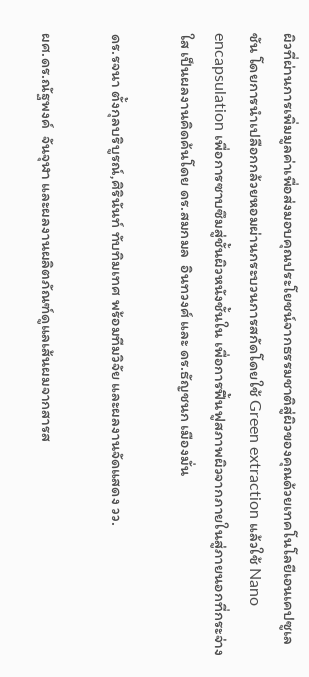ผิวที่ผ่านการเพิ่มมูลค่าเพื่อส่งมอบคุณประโยชน์จากธรรมชาติสู่ผิวของคุณด้วยเทคโนโลยีเอนเคปซูเลชัน โดยการนำเปลือกกล้วยหอมผ่านกระบวนการสกัดโดยใช้ Green extraction แล้วใช้ Nano encapsulation เพื่อการซาบซึมสู่ชั้นผิวหนังชั้นใน เพื่อการฟื้นฟูสภาพผิวจากภายในสู่ภายนอกที่กระจ่างใส เป็นผลงานคิดค้นโดย ดร.สมกมล  อินทวงศ์ และ ดร.ธัญชนก เมืองมั่น

ดร.รจนา ตั้งกุลบริบูรณ์,ศิรินันท์ ทับทิมเทศ พร้อมทีมวิจัย และผลงานจัดแสดง วว.

ผศ.ดร.ณัฐพงค์  จันจุฬา และผลงานผลิตภัณฑ์ดูแลเส้นผมจากสารส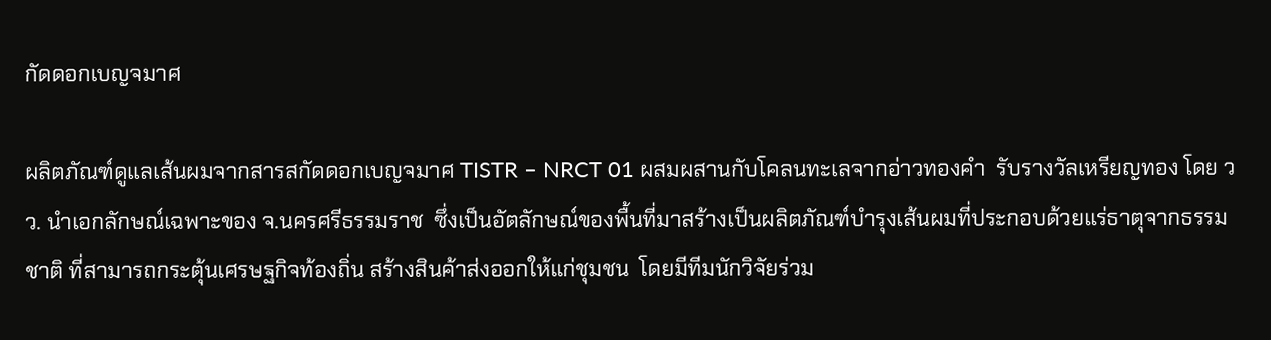กัดดอกเบญจมาศ

ผลิตภัณฑ์ดูแลเส้นผมจากสารสกัดดอกเบญจมาศ TISTR – NRCT 01 ผสมผสานกับโคลนทะเลจากอ่าวทองคำ  รับรางวัลเหรียญทอง โดย วว. นำเอกลักษณ์เฉพาะของ จ.นครศรีธรรมราช  ซึ่งเป็นอัตลักษณ์ของพื้นที่มาสร้างเป็นผลิตภัณฑ์บำรุงเส้นผมที่ประกอบด้วยแร่ธาตุจากธรรมชาติ ที่สามารถกระตุ้นเศรษฐกิจท้องถิ่น สร้างสินค้าส่งออกให้แก่ชุมชน  โดยมีทีมนักวิจัยร่วม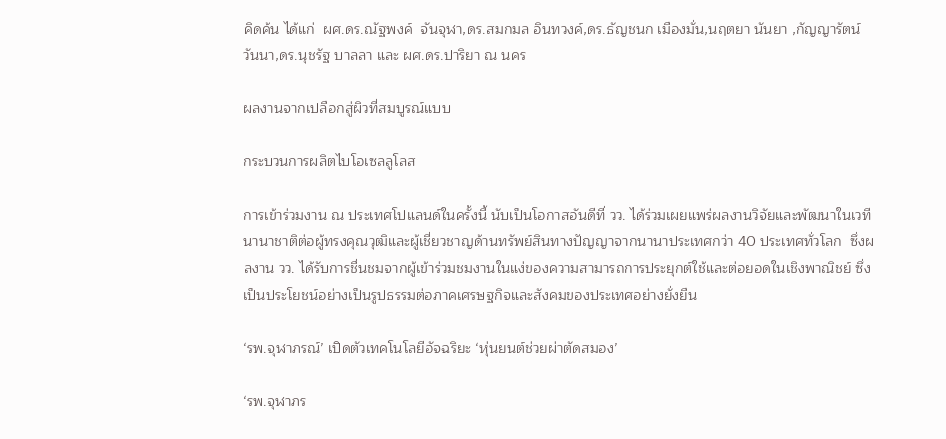คิดค้น ได้แก่  ผศ.ดร.ณัฐพงค์  จันจุฬา,ดร.สมกมล อินทวงค์,ดร.ธัญชนก เมืองมั่น,นฤตยา นันยา ,กัญญารัตน์ วันนา,ดร.นุชรัฐ บาลลา และ ผศ.ดร.ปาริยา ณ นคร

ผลงานจากเปลือกสู่ผิวที่สมบูรณ์แบบ

กระบวนการผลิตไบโอเซลลูโลส

การเข้าร่วมงาน ณ ประเทศโปแลนด์ในครั้งนี้ นับเป็นโอกาสอันดีที่ วว. ได้ร่วมเผยแพร่ผลงานวิจัยและพัฒนาในเวทีนานาชาติต่อผู้ทรงคุณวุฒิและผู้เชี่ยวชาญด้านทรัพย์สินทางปัญญาจากนานาประเทศกว่า 40 ประเทศทั่วโลก  ซึ่งผลงาน วว. ได้รับการชื่นชมจากผู้เข้าร่วมชมงานในแง่ของความสามารถการประยุกต์ใช้และต่อยอดในเชิงพาณิชย์ ซึ่งเป็นประโยชน์อย่างเป็นรูปธรรมต่อภาคเศรษฐกิจและสังคมของประเทศอย่างยั่งยืน

‘รพ.จุฬาภรณ์’ เปิดตัวเทคโนโลยีอัจฉริยะ ‘หุ่นยนต์ช่วยผ่าตัดสมอง’

‘รพ.จุฬาภร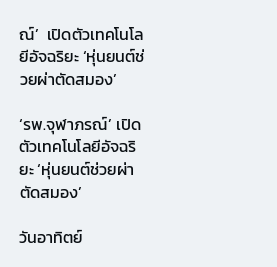ณ์’  เปิดตัวเทคโนโลยีอัจฉริยะ ‘หุ่นยนต์ช่วยผ่าตัดสมอง’

‘รพ.จุฬาภรณ์’ เปิดตัวเทคโนโลยีอัจฉริยะ ‘หุ่นยนต์ช่วยผ่าตัดสมอง’

วันอาทิตย์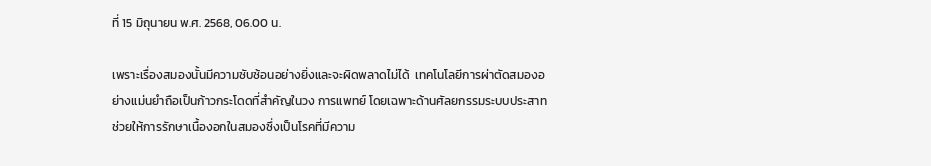ที่ 15 มิถุนายน พ.ศ. 2568, 06.00 น.

เพราะเรื่องสมองนั้นมีความซับซ้อนอย่างยิ่งและจะผิดพลาดไม่ได้  เทคโนโลยีการผ่าตัดสมองอย่างแม่นยำถือเป็นก้าวกระโดดที่สำคัญในวง การแพทย์ โดยเฉพาะด้านศัลยกรรมระบบประสาท ช่วยให้การรักษาเนื้องอกในสมองซึ่งเป็นโรคที่มีความ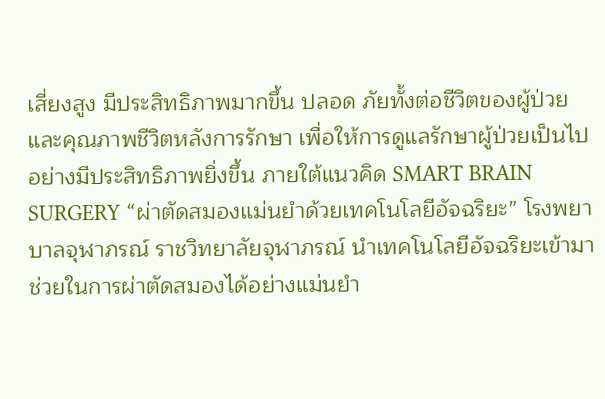เสี่ยงสูง มีประสิทธิภาพมากขึ้น ปลอด ภัยทั้งต่อชีวิตของผู้ป่วยและคุณภาพชีวิตหลังการรักษา เพื่อให้การดูแลรักษาผู้ป่วยเป็นไปอย่างมีประสิทธิภาพยิ่งขึ้น ภายใต้แนวคิด SMART BRAIN SURGERY “ผ่าตัดสมองแม่นยำด้วยเทคโนโลยีอัจฉริยะ” โรงพยาบาลจุฬาภรณ์ ราชวิทยาลัยจุฬาภรณ์ นำเทคโนโลยีอัจฉริยะเข้ามาช่วยในการผ่าตัดสมองได้อย่างแม่นยำ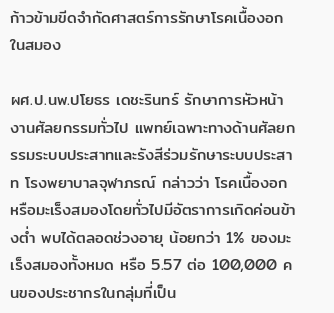ก้าวข้ามขีดจำกัดศาสตร์การรักษาโรคเนื้องอกในสมอง

ผศ.ป.นพ.ปโยธร เดชะรินทร์ รักษาการหัวหน้างานศัลยกรรมทั่วไป แพทย์เฉพาะทางด้านศัลยกรรมระบบประสาทและรังสีร่วมรักษาระบบประสาท โรงพยาบาลจุฬาภรณ์ กล่าวว่า โรคเนื้องอกหรือมะเร็งสมองโดยทั่วไปมีอัตราการเกิดค่อนข้างต่ำ พบได้ตลอดช่วงอายุ น้อยกว่า 1% ของมะเร็งสมองทั้งหมด หรือ 5.57 ต่อ 100,000 คนของประชากรในกลุ่มที่เป็น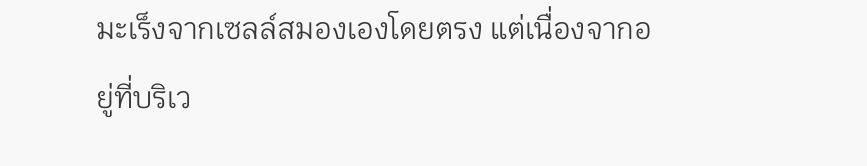มะเร็งจากเซลล์สมองเองโดยตรง แต่เนื่องจากอยู่ที่บริเว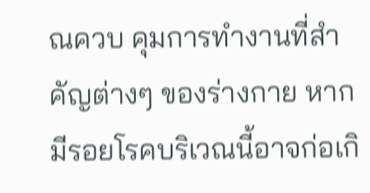ณควบ คุมการทำงานที่สำคัญต่างๆ ของร่างกาย หากมีรอยโรคบริเวณนี้อาจก่อเกิ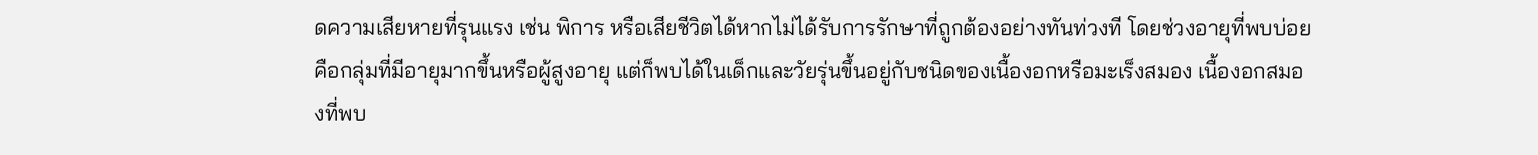ดความเสียหายที่รุนแรง เช่น พิการ หรือเสียชีวิตได้หากไม่ได้รับการรักษาที่ถูกต้องอย่างทันท่วงที โดยช่วงอายุที่พบบ่อยคือกลุ่มที่มีอายุมากขึ้นหรือผู้สูงอายุ แต่ก็พบได้ในเด็กและวัยรุ่นขึ้นอยู่กับชนิดของเนื้องอกหรือมะเร็งสมอง เนื้องอกสมองที่พบ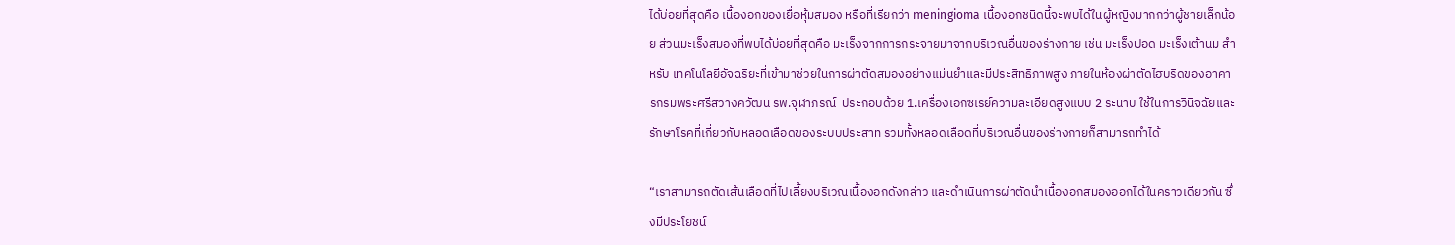ได้บ่อยที่สุดคือ เนื้องอกของเยื่อหุ้มสมอง หรือที่เรียกว่า meningioma เนื้องอกชนิดนี้จะพบได้ในผู้หญิงมากกว่าผู้ชายเล็กน้อย ส่วนมะเร็งสมองที่พบได้บ่อยที่สุดคือ มะเร็งจากการกระจายมาจากบริเวณอื่นของร่างกาย เช่น มะเร็งปอด มะเร็งเต้านม สำหรับ เทคโนโลยีอัจฉริยะที่เข้ามาช่วยในการผ่าตัดสมองอย่างแม่นยำและมีประสิทธิภาพสูง ภายในห้องผ่าตัดไฮบริดของอาคารกรมพระศรีสวางควัฒน รพ.จุฬาภรณ์  ประกอบด้วย 1.เครื่องเอกซเรย์ความละเอียดสูงแบบ 2 ระนาบ ใช้ในการวินิจฉัยและรักษาโรคที่เกี่ยวกับหลอดเลือดของระบบประสาท รวมทั้งหลอดเลือดที่บริเวณอื่นของร่างกายก็สามารถทำได้

“เราสามารถตัดเส้นเลือดที่ไปเลี้ยงบริเวณเนื้องอกดังกล่าว และดำเนินการผ่าตัดนำเนื้องอกสมองออกได้ในคราวเดียวกัน ซึ่งมีประโยชน์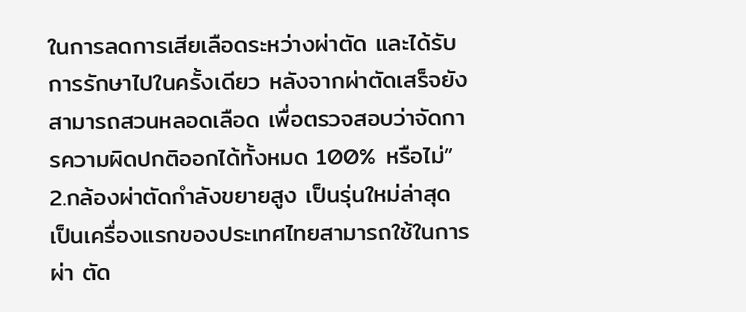ในการลดการเสียเลือดระหว่างผ่าตัด และได้รับการรักษาไปในครั้งเดียว หลังจากผ่าตัดเสร็จยังสามารถสวนหลอดเลือด เพื่อตรวจสอบว่าจัดการความผิดปกติออกได้ทั้งหมด 100% หรือไม่”  2.กล้องผ่าตัดกำลังขยายสูง เป็นรุ่นใหม่ล่าสุด เป็นเครื่องแรกของประเทศไทยสามารถใช้ในการผ่า ตัด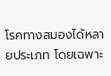โรคทางสมองได้หลายประเภท โดยเฉพาะ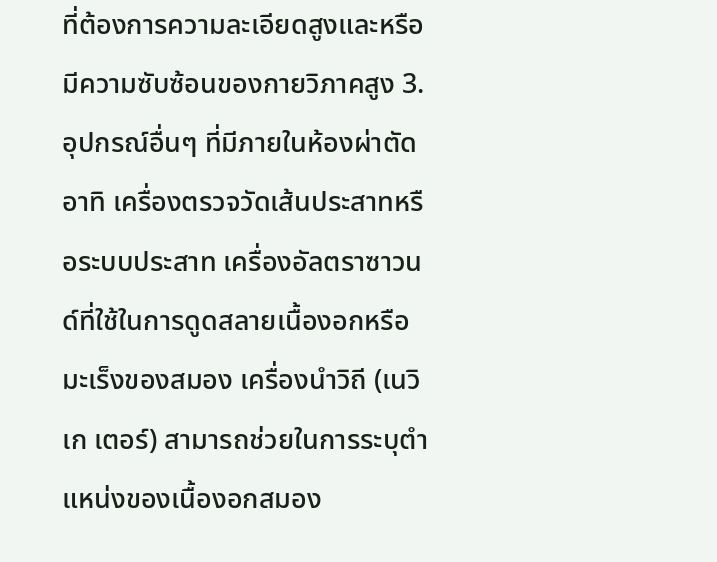ที่ต้องการความละเอียดสูงและหรือมีความซับซ้อนของกายวิภาคสูง 3.อุปกรณ์อื่นๆ ที่มีภายในห้องผ่าตัด อาทิ เครื่องตรวจวัดเส้นประสาทหรือระบบประสาท เครื่องอัลตราซาวนด์ที่ใช้ในการดูดสลายเนื้องอกหรือมะเร็งของสมอง เครื่องนำวิถี (เนวิเก เตอร์) สามารถช่วยในการระบุตำแหน่งของเนื้องอกสมอง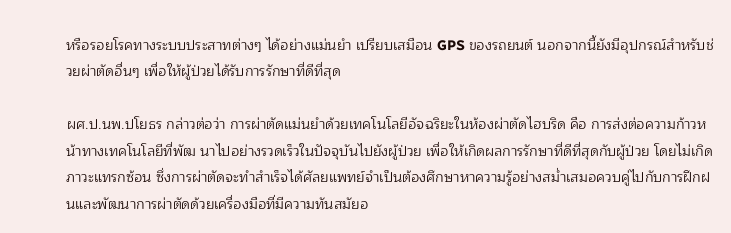หรือรอยโรคทางระบบประสาทต่างๆ ได้อย่างแม่นยำ เปรียบเสมือน GPS ของรถยนต์ นอกจากนี้ยังมีอุปกรณ์สำหรับช่วยผ่าตัดอื่นๆ เพื่อให้ผู้ป่วยได้รับการรักษาที่ดีที่สุด

ผศ.ป.นพ.ปโยธร กล่าวต่อว่า การผ่าตัดแม่นยำด้วยเทคโนโลยีอัจฉริยะในห้องผ่าตัดไฮบริด คือ การส่งต่อความก้าวหน้าทางเทคโนโลยีที่พัฒ นาไปอย่างรวดเร็วในปัจจุบันไปยังผู้ป่วย เพื่อให้เกิดผลการรักษาที่ดีที่สุดกับผู้ป่วย โดยไม่เกิดภาวะแทรกซ้อน ซึ่งการผ่าตัดจะทำสำเร็จได้ศัลยแพทย์จำเป็นต้องศึกษาหาความรู้อย่างสม่ำเสมอควบคู่ไปกับการฝึกฝนและพัฒนาการผ่าตัดด้วยเครื่องมือที่มีความทันสมัยอ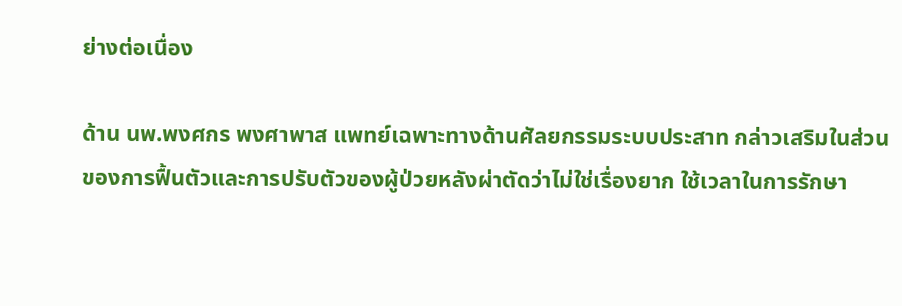ย่างต่อเนื่อง

ด้าน นพ.พงศกร พงศาพาส แพทย์เฉพาะทางด้านศัลยกรรมระบบประสาท กล่าวเสริมในส่วนของการฟื้นตัวและการปรับตัวของผู้ป่วยหลังผ่าตัดว่าไม่ใช่เรื่องยาก ใช้เวลาในการรักษา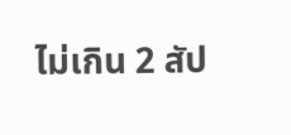ไม่เกิน 2 สัป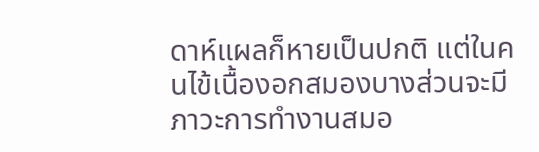ดาห์แผลก็หายเป็นปกติ แต่ในคนไข้เนื้องอกสมองบางส่วนจะมีภาวะการทำงานสมอ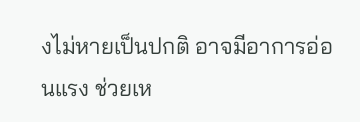งไม่หายเป็นปกติ อาจมีอาการอ่อนแรง ช่วยเห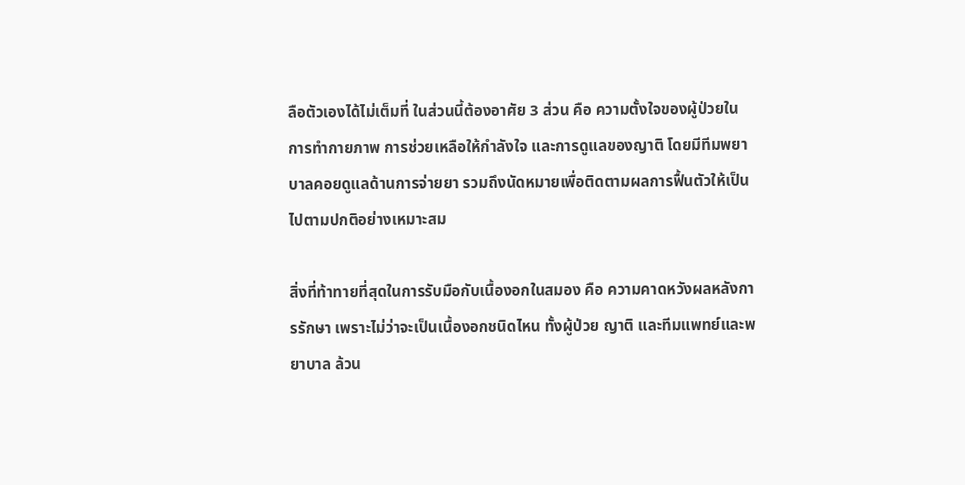ลือตัวเองได้ไม่เต็มที่ ในส่วนนี้ต้องอาศัย 3 ส่วน คือ ความตั้งใจของผู้ป่วยในการทำกายภาพ การช่วยเหลือให้กำลังใจ และการดูแลของญาติ โดยมีทีมพยา บาลคอยดูแลด้านการจ่ายยา รวมถึงนัดหมายเพื่อติดตามผลการฟื้นตัวให้เป็นไปตามปกติอย่างเหมาะสม

สิ่งที่ท้าทายที่สุดในการรับมือกับเนื้องอกในสมอง คือ ความคาดหวังผลหลังการรักษา เพราะไม่ว่าจะเป็นเนื้องอกชนิดไหน ทั้งผู้ป่วย ญาติ และทีมแพทย์และพยาบาล ล้วน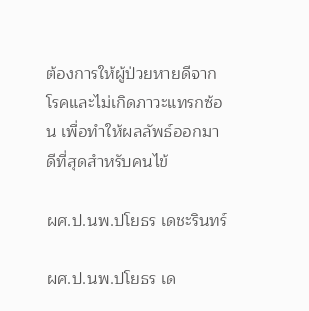ต้องการให้ผู้ป่วยหายดีจากโรคและไม่เกิดภาวะแทรกซ้อน เพื่อทำให้ผลลัพธ์ออกมาดีที่สุดสำหรับคนไข้

ผศ.ป.นพ.ปโยธร เดชะรินทร์

ผศ.ป.นพ.ปโยธร เด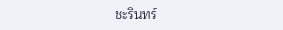ชะรินทร์